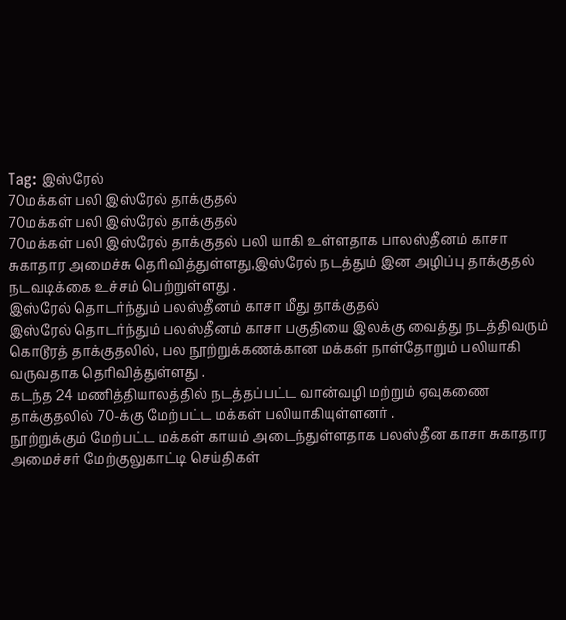Tag: இஸ்ரேல்
70மக்கள் பலி இஸ்ரேல் தாக்குதல்
70மக்கள் பலி இஸ்ரேல் தாக்குதல்
70மக்கள் பலி இஸ்ரேல் தாக்குதல் பலி யாகி உள்ளதாக பாலஸ்தீனம் காசா சுகாதார அமைச்சு தெரிவித்துள்ளது,இஸ்ரேல் நடத்தும் இன அழிப்பு தாக்குதல் நடவடிக்கை உச்சம் பெற்றுள்ளது .
இஸ்ரேல் தொடர்ந்தும் பலஸ்தீனம் காசா மீது தாக்குதல்
இஸ்ரேல் தொடர்ந்தும் பலஸ்தீனம் காசா பகுதியை இலக்கு வைத்து நடத்திவரும் கொடூரத் தாக்குதலில், பல நூற்றுக்கணக்கான மக்கள் நாள்தோறும் பலியாகி வருவதாக தெரிவித்துள்ளது .
கடந்த 24 மணித்தியாலத்தில் நடத்தப்பட்ட வான்வழி மற்றும் ஏவுகணை தாக்குதலில் 70-க்கு மேற்பட்ட மக்கள் பலியாகியுள்ளனர் .
நூற்றுக்கும் மேற்பட்ட மக்கள் காயம் அடைந்துள்ளதாக பலஸ்தீன காசா சுகாதார அமைச்சர் மேற்குலுகாட்டி செய்திகள்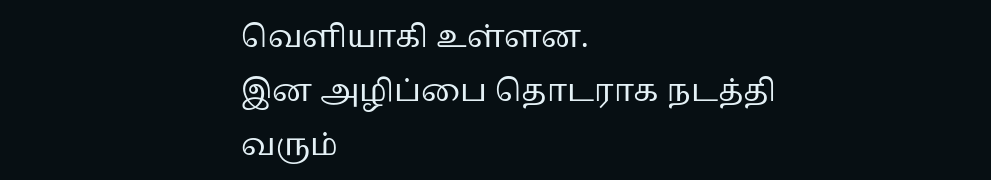வெளியாகி உள்ளன.
இன அழிப்பை தொடராக நடத்தி வரும்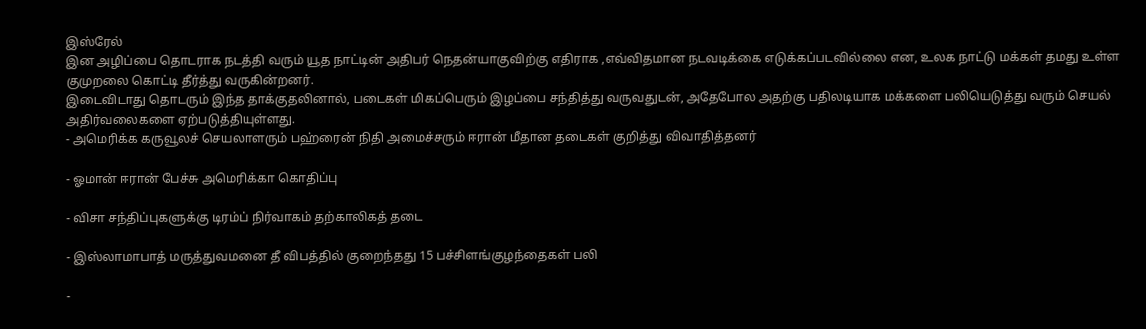இஸ்ரேல்
இன அழிப்பை தொடராக நடத்தி வரும் யூத நாட்டின் அதிபர் நெதன்யாகுவிற்கு எதிராக ,எவ்விதமான நடவடிக்கை எடுக்கப்படவில்லை என, உலக நாட்டு மக்கள் தமது உள்ள குமுறலை கொட்டி தீர்த்து வருகின்றனர்.
இடைவிடாது தொடரும் இந்த தாக்குதலினால், படைகள் மிகப்பெரும் இழப்பை சந்தித்து வருவதுடன், அதேபோல அதற்கு பதிலடியாக மக்களை பலியெடுத்து வரும் செயல் அதிர்வலைகளை ஏற்படுத்தியுள்ளது.
- அமெரிக்க கருவூலச் செயலாளரும் பஹ்ரைன் நிதி அமைச்சரும் ஈரான் மீதான தடைகள் குறித்து விவாதித்தனர்

- ஓமான் ஈரான் பேச்சு அமெரிக்கா கொதிப்பு

- விசா சந்திப்புகளுக்கு டிரம்ப் நிர்வாகம் தற்காலிகத் தடை

- இஸ்லாமாபாத் மருத்துவமனை தீ விபத்தில் குறைந்தது 15 பச்சிளங்குழந்தைகள் பலி

-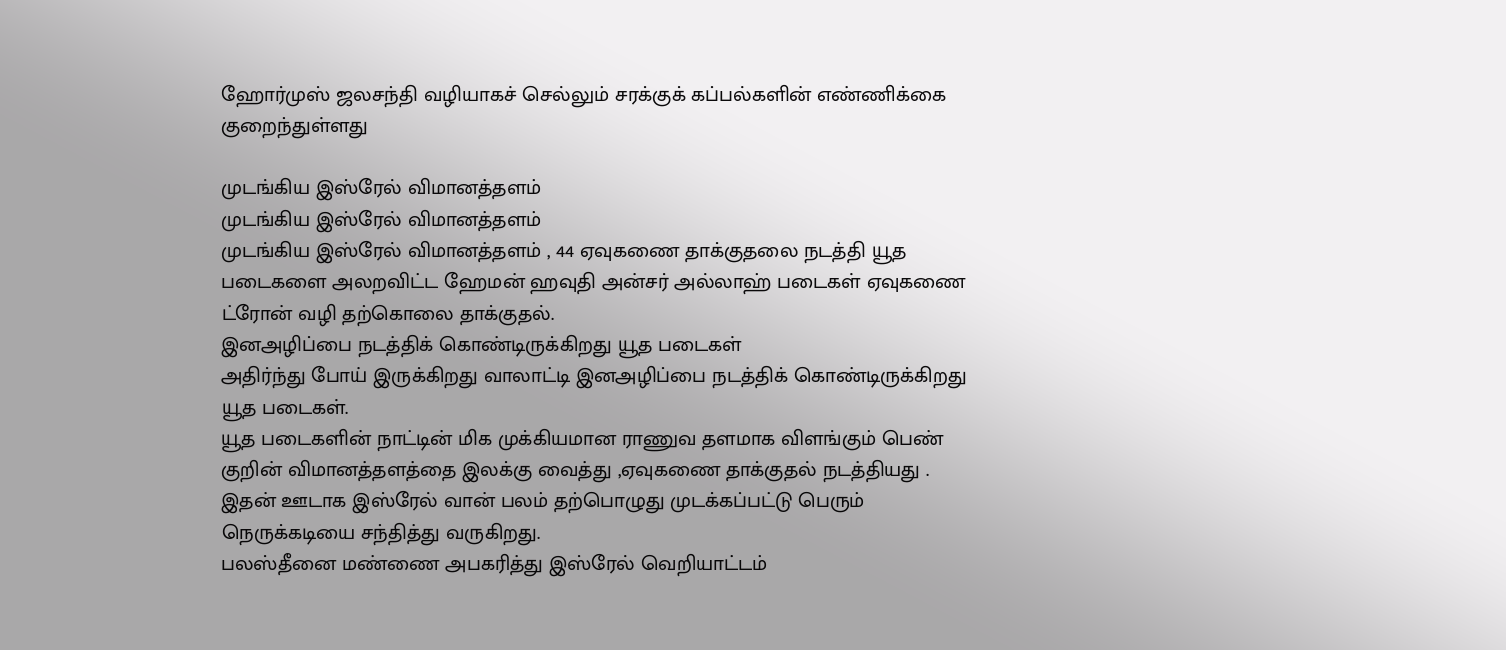ஹோர்முஸ் ஜலசந்தி வழியாகச் செல்லும் சரக்குக் கப்பல்களின் எண்ணிக்கை குறைந்துள்ளது

முடங்கிய இஸ்ரேல் விமானத்தளம்
முடங்கிய இஸ்ரேல் விமானத்தளம்
முடங்கிய இஸ்ரேல் விமானத்தளம் , 44 ஏவுகணை தாக்குதலை நடத்தி யூத படைகளை அலறவிட்ட ஹேமன் ஹவுதி அன்சர் அல்லாஹ் படைகள் ஏவுகணை ட்ரோன் வழி தற்கொலை தாக்குதல்.
இனஅழிப்பை நடத்திக் கொண்டிருக்கிறது யூத படைகள்
அதிர்ந்து போய் இருக்கிறது வாலாட்டி இனஅழிப்பை நடத்திக் கொண்டிருக்கிறது யூத படைகள்.
யூத படைகளின் நாட்டின் மிக முக்கியமான ராணுவ தளமாக விளங்கும் பெண் குறின் விமானத்தளத்தை இலக்கு வைத்து ,ஏவுகணை தாக்குதல் நடத்தியது .
இதன் ஊடாக இஸ்ரேல் வான் பலம் தற்பொழுது முடக்கப்பட்டு பெரும் நெருக்கடியை சந்தித்து வருகிறது.
பலஸ்தீனை மண்ணை அபகரித்து இஸ்ரேல் வெறியாட்டம்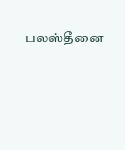பலஸ்தீனை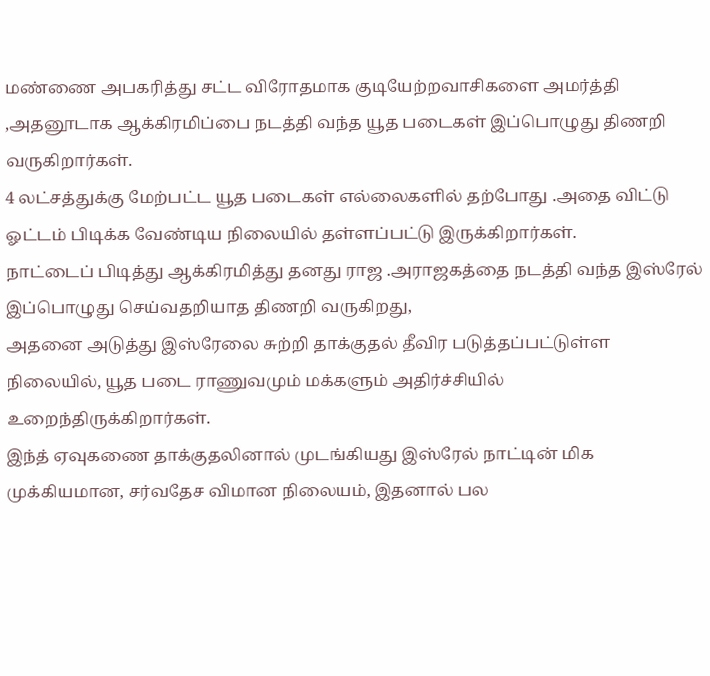மண்ணை அபகரித்து சட்ட விரோதமாக குடியேற்றவாசிகளை அமர்த்தி ,அதனூடாக ஆக்கிரமிப்பை நடத்தி வந்த யூத படைகள் இப்பொழுது திணறி வருகிறார்கள்.
4 லட்சத்துக்கு மேற்பட்ட யூத படைகள் எல்லைகளில் தற்போது .அதை விட்டு ஓட்டம் பிடிக்க வேண்டிய நிலையில் தள்ளப்பட்டு இருக்கிறார்கள்.
நாட்டைப் பிடித்து ஆக்கிரமித்து தனது ராஜ .அராஜகத்தை நடத்தி வந்த இஸ்ரேல் இப்பொழுது செய்வதறியாத திணறி வருகிறது,
அதனை அடுத்து இஸ்ரேலை சுற்றி தாக்குதல் தீவிர படுத்தப்பட்டுள்ள நிலையில், யூத படை ராணுவமும் மக்களும் அதிர்ச்சியில் உறைந்திருக்கிறார்கள்.
இந்த் ஏவுகணை தாக்குதலினால் முடங்கியது இஸ்ரேல் நாட்டின் மிக முக்கியமான, சர்வதேச விமான நிலையம், இதனால் பல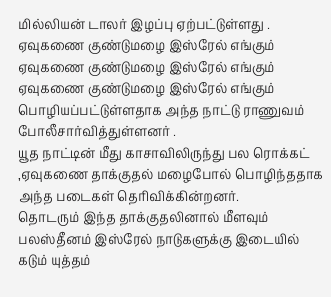மில்லியன் டாலர் இழப்பு ஏற்பட்டுள்ளது .
ஏவுகணை குண்டுமழை இஸ்ரேல் எங்கும்
ஏவுகணை குண்டுமழை இஸ்ரேல் எங்கும்
ஏவுகணை குண்டுமழை இஸ்ரேல் எங்கும் பொழியப்பட்டுள்ளதாக அந்த நாட்டு ராணுவம் போலீசார்வித்துள்ளனர் .
யூத நாட்டின் மீது காசாவிலிருந்து பல ரொக்கட் ,ஏவுகணை தாக்குதல் மழைபோல் பொழிந்ததாக அந்த படைகள் தெரிவிக்கின்றனர்.
தொடரும் இந்த தாக்குதலினால் மீளவும் பலஸ்தீனம் இஸ்ரேல் நாடுகளுக்கு இடையில் கடும் யுத்தம்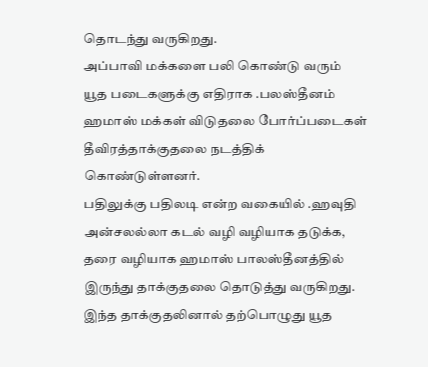தொடந்து வருகிறது.
அப்பாவி மக்களை பலி கொண்டு வரும் யூத படைகளுக்கு எதிராக .பலஸ்தீனம் ஹமாஸ் மக்கள் விடுதலை போர்ப்படைகள் தீவிரத்தாக்குதலை நடத்திக் கொண்டுள்ளனர்.
பதிலுக்கு பதிலடி என்ற வகையில் .ஹவுதி அன்சலல்லா கடல் வழி வழியாக தடுக்க, தரை வழியாக ஹமாஸ் பாலஸ்தீனத்தில் இருந்து தாக்குதலை தொடுத்து வருகிறது.
இந்த தாக்குதலினால் தற்பொழுது யூத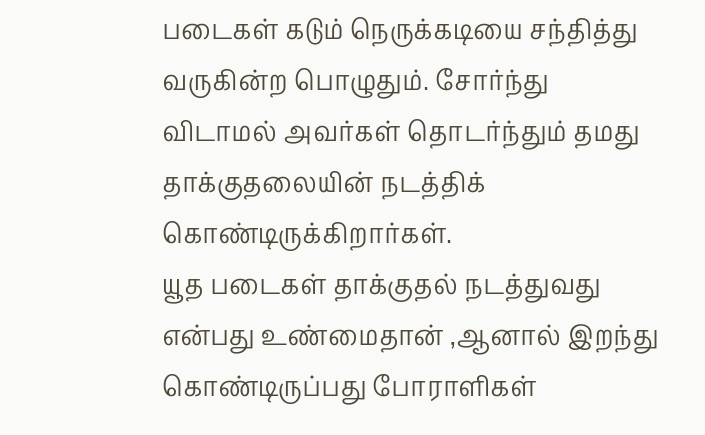படைகள் கடும் நெருக்கடியை சந்தித்து வருகின்ற பொழுதும். சோர்ந்து விடாமல் அவர்கள் தொடர்ந்தும் தமது தாக்குதலையின் நடத்திக் கொண்டிருக்கிறார்கள்.
யூத படைகள் தாக்குதல் நடத்துவது என்பது உண்மைதான் ,ஆனால் இறந்து கொண்டிருப்பது போராளிகள்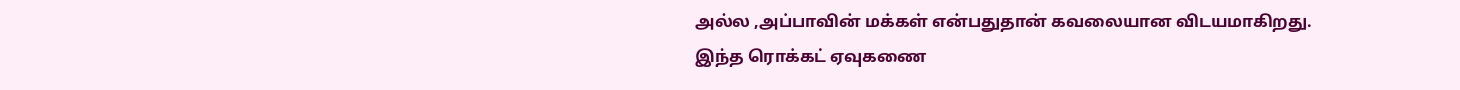அல்ல ,அப்பாவின் மக்கள் என்பதுதான் கவலையான விடயமாகிறது.
இந்த ரொக்கட் ஏவுகணை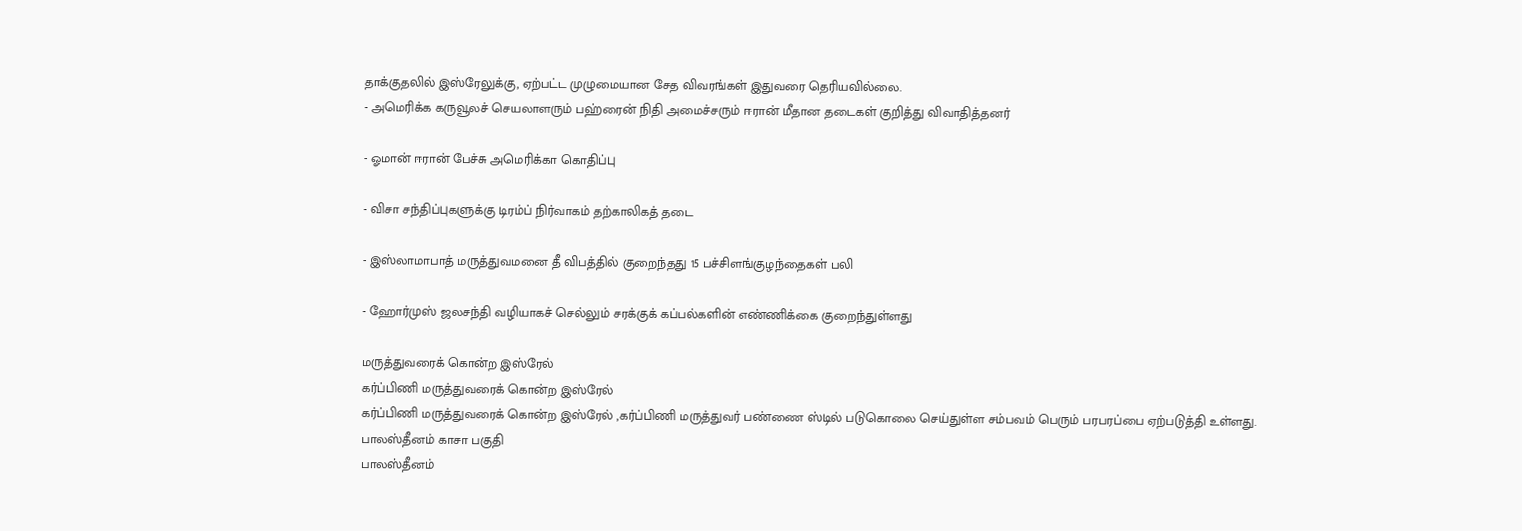தாக்குதலில் இஸ்ரேலுக்கு, ஏற்பட்ட முழுமையான சேத விவரங்கள் இதுவரை தெரியவில்லை.
- அமெரிக்க கருவூலச் செயலாளரும் பஹ்ரைன் நிதி அமைச்சரும் ஈரான் மீதான தடைகள் குறித்து விவாதித்தனர்

- ஓமான் ஈரான் பேச்சு அமெரிக்கா கொதிப்பு

- விசா சந்திப்புகளுக்கு டிரம்ப் நிர்வாகம் தற்காலிகத் தடை

- இஸ்லாமாபாத் மருத்துவமனை தீ விபத்தில் குறைந்தது 15 பச்சிளங்குழந்தைகள் பலி

- ஹோர்முஸ் ஜலசந்தி வழியாகச் செல்லும் சரக்குக் கப்பல்களின் எண்ணிக்கை குறைந்துள்ளது

மருத்துவரைக் கொன்ற இஸ்ரேல்
கர்ப்பிணி மருத்துவரைக் கொன்ற இஸ்ரேல்
கர்ப்பிணி மருத்துவரைக் கொன்ற இஸ்ரேல் ,கர்ப்பிணி மருத்துவர் பண்ணை ஸ்டில் படுகொலை செய்துள்ள சம்பவம் பெரும் பரபரப்பை ஏற்படுத்தி உள்ளது.
பாலஸ்தீனம் காசா பகுதி
பாலஸ்தீனம்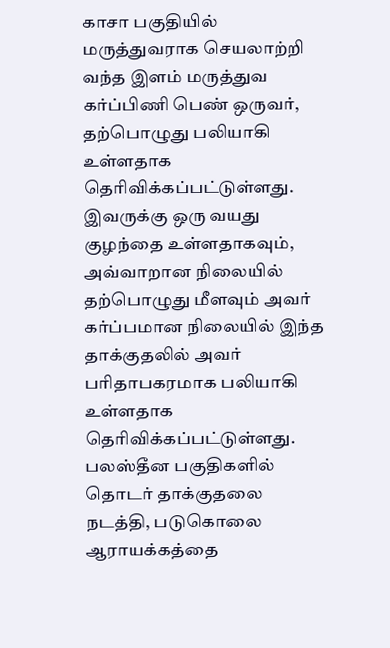காசா பகுதியில் மருத்துவராக செயலாற்றி வந்த இளம் மருத்துவ கர்ப்பிணி பெண் ஒருவர், தற்பொழுது பலியாகி உள்ளதாக தெரிவிக்கப்பட்டுள்ளது.
இவருக்கு ஒரு வயது குழந்தை உள்ளதாகவும், அவ்வாறான நிலையில் தற்பொழுது மீளவும் அவர் கர்ப்பமான நிலையில் இந்த தாக்குதலில் அவர் பரிதாபகரமாக பலியாகி உள்ளதாக தெரிவிக்கப்பட்டுள்ளது.
பலஸ்தீன பகுதிகளில் தொடர் தாக்குதலை நடத்தி, படுகொலை ஆராயக்கத்தை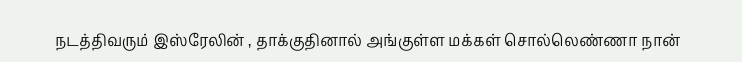நடத்திவரும் இஸ்ரேலின் , தாக்குதினால் அங்குள்ள மக்கள் சொல்லெண்ணா நான்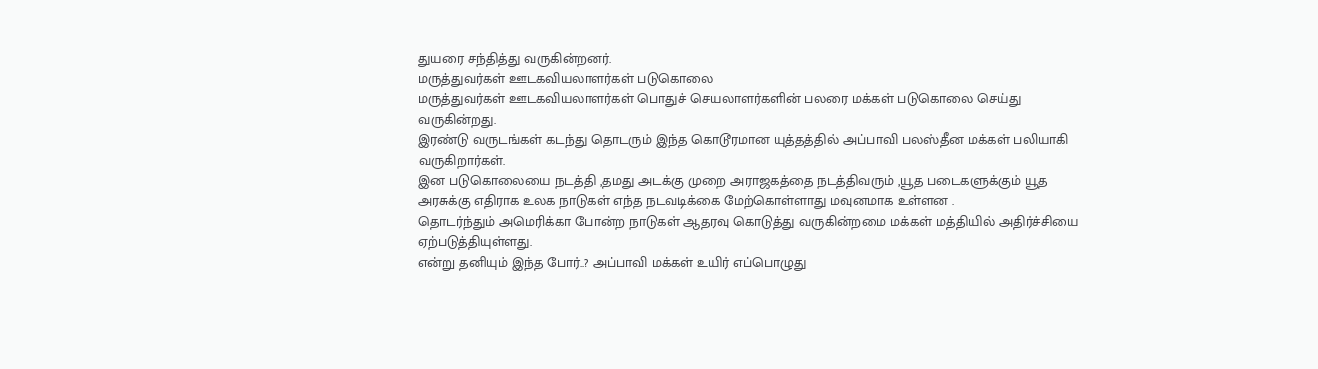துயரை சந்தித்து வருகின்றனர்.
மருத்துவர்கள் ஊடகவியலாளர்கள் படுகொலை
மருத்துவர்கள் ஊடகவியலாளர்கள் பொதுச் செயலாளர்களின் பலரை மக்கள் படுகொலை செய்து வருகின்றது.
இரண்டு வருடங்கள் கடந்து தொடரும் இந்த கொடூரமான யுத்தத்தில் அப்பாவி பலஸ்தீன மக்கள் பலியாகி வருகிறார்கள்.
இன படுகொலையை நடத்தி ,தமது அடக்கு முறை அராஜகத்தை நடத்திவரும் ,யூத படைகளுக்கும் யூத அரசுக்கு எதிராக உலக நாடுகள் எந்த நடவடிக்கை மேற்கொள்ளாது மவுனமாக உள்ளன .
தொடர்ந்தும் அமெரிக்கா போன்ற நாடுகள் ஆதரவு கொடுத்து வருகின்றமை மக்கள் மத்தியில் அதிர்ச்சியை ஏற்படுத்தியுள்ளது.
என்று தனியும் இந்த போர்..? அப்பாவி மக்கள் உயிர் எப்பொழுது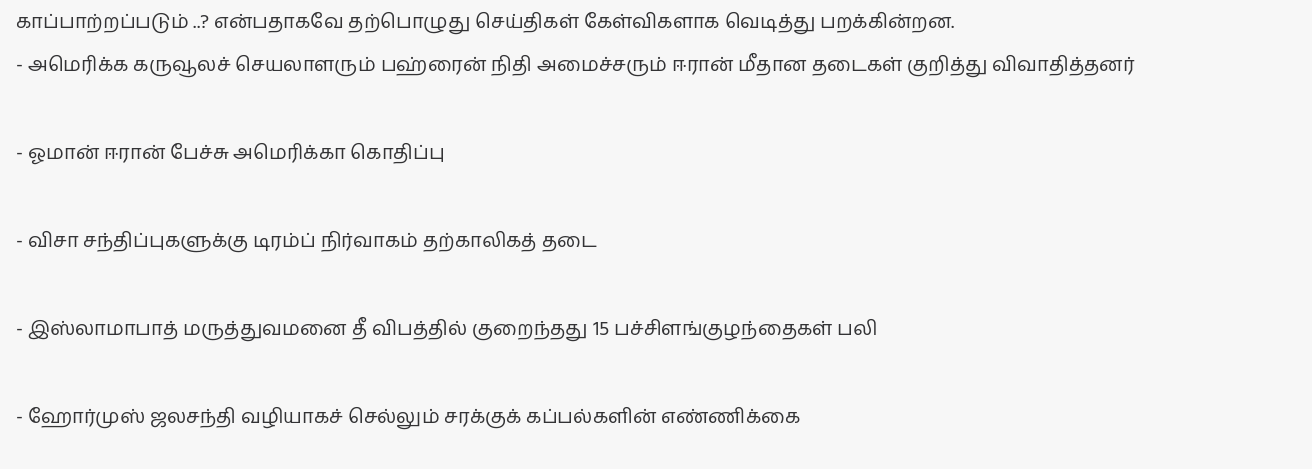காப்பாற்றப்படும் ..? என்பதாகவே தற்பொழுது செய்திகள் கேள்விகளாக வெடித்து பறக்கின்றன.
- அமெரிக்க கருவூலச் செயலாளரும் பஹ்ரைன் நிதி அமைச்சரும் ஈரான் மீதான தடைகள் குறித்து விவாதித்தனர்

- ஓமான் ஈரான் பேச்சு அமெரிக்கா கொதிப்பு

- விசா சந்திப்புகளுக்கு டிரம்ப் நிர்வாகம் தற்காலிகத் தடை

- இஸ்லாமாபாத் மருத்துவமனை தீ விபத்தில் குறைந்தது 15 பச்சிளங்குழந்தைகள் பலி

- ஹோர்முஸ் ஜலசந்தி வழியாகச் செல்லும் சரக்குக் கப்பல்களின் எண்ணிக்கை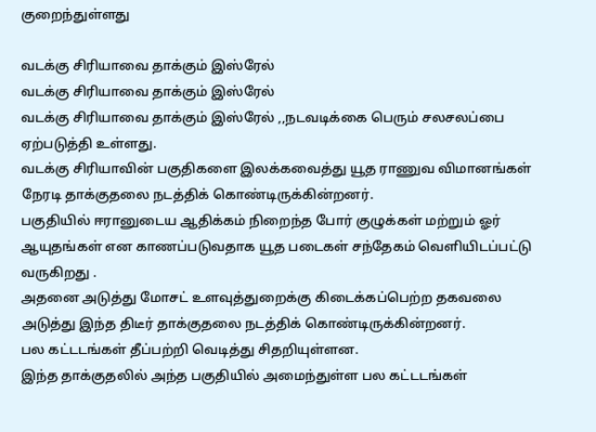குறைந்துள்ளது

வடக்கு சிரியாவை தாக்கும் இஸ்ரேல்
வடக்கு சிரியாவை தாக்கும் இஸ்ரேல்
வடக்கு சிரியாவை தாக்கும் இஸ்ரேல் ,,நடவடிக்கை பெரும் சலசலப்பை ஏற்படுத்தி உள்ளது.
வடக்கு சிரியாவின் பகுதிகளை இலக்கவைத்து யூத ராணுவ விமானங்கள் நேரடி தாக்குதலை நடத்திக் கொண்டிருக்கின்றனர்.
பகுதியில் ஈரானுடைய ஆதிக்கம் நிறைந்த போர் குழுக்கள் மற்றும் ஓர் ஆயுதங்கள் என காணப்படுவதாக யூத படைகள் சந்தேகம் வெளியிடப்பட்டு வருகிறது .
அதனை அடுத்து மோசட் உளவுத்துறைக்கு கிடைக்கப்பெற்ற தகவலை அடுத்து இந்த திடீர் தாக்குதலை நடத்திக் கொண்டிருக்கின்றனர்.
பல கட்டடங்கள் தீப்பற்றி வெடித்து சிதறியுள்ளன.
இந்த தாக்குதலில் அந்த பகுதியில் அமைந்துள்ள பல கட்டடங்கள்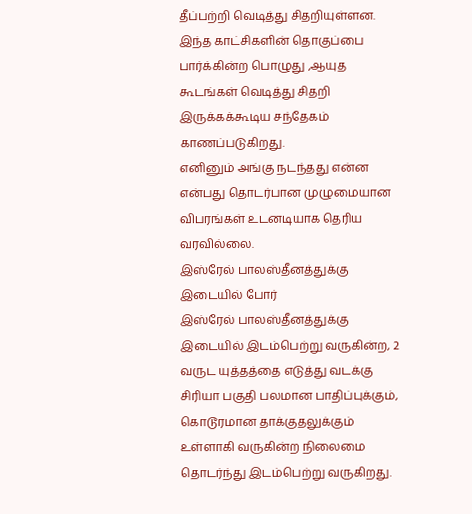தீப்பற்றி வெடித்து சிதறியுள்ளன.
இந்த காட்சிகளின் தொகுப்பை பார்க்கின்ற பொழுது ,ஆயுத கூடங்கள் வெடித்து சிதறி இருக்கக்கூடிய சந்தேகம் காணப்படுகிறது.
எனினும் அங்கு நடந்தது என்ன என்பது தொடர்பான முழுமையான விபரங்கள் உடனடியாக தெரிய வரவில்லை.
இஸ்ரேல் பாலஸ்தீனத்துக்கு இடையில் போர்
இஸ்ரேல் பாலஸ்தீனத்துக்கு இடையில் இடம்பெற்று வருகின்ற, 2 வருட யுத்தத்தை எடுத்து வடக்கு சிரியா பகுதி பலமான பாதிப்புக்கும், கொடூரமான தாக்குதலுக்கும் உள்ளாகி வருகின்ற நிலைமை தொடர்ந்து இடம்பெற்று வருகிறது.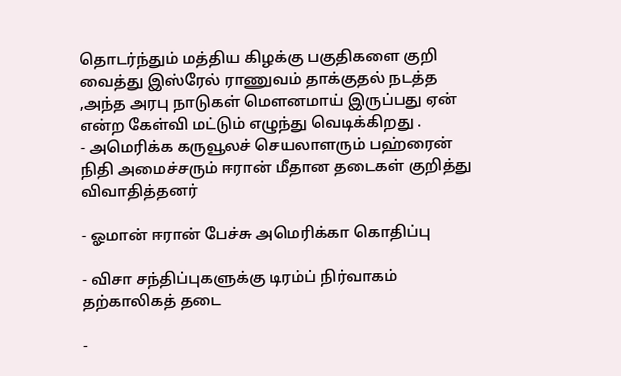தொடர்ந்தும் மத்திய கிழக்கு பகுதிகளை குறி வைத்து இஸ்ரேல் ராணுவம் தாக்குதல் நடத்த ,அந்த அரபு நாடுகள் மௌனமாய் இருப்பது ஏன் என்ற கேள்வி மட்டும் எழுந்து வெடிக்கிறது .
- அமெரிக்க கருவூலச் செயலாளரும் பஹ்ரைன் நிதி அமைச்சரும் ஈரான் மீதான தடைகள் குறித்து விவாதித்தனர்

- ஓமான் ஈரான் பேச்சு அமெரிக்கா கொதிப்பு

- விசா சந்திப்புகளுக்கு டிரம்ப் நிர்வாகம் தற்காலிகத் தடை

-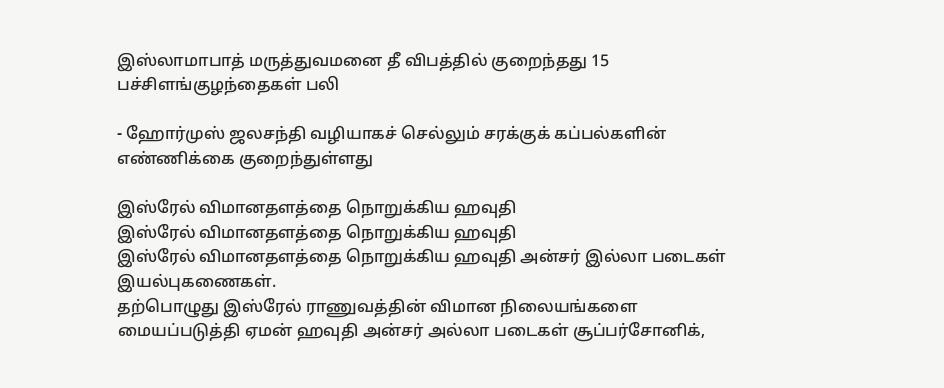இஸ்லாமாபாத் மருத்துவமனை தீ விபத்தில் குறைந்தது 15 பச்சிளங்குழந்தைகள் பலி

- ஹோர்முஸ் ஜலசந்தி வழியாகச் செல்லும் சரக்குக் கப்பல்களின் எண்ணிக்கை குறைந்துள்ளது

இஸ்ரேல் விமானதளத்தை நொறுக்கிய ஹவுதி
இஸ்ரேல் விமானதளத்தை நொறுக்கிய ஹவுதி
இஸ்ரேல் விமானதளத்தை நொறுக்கிய ஹவுதி அன்சர் இல்லா படைகள் இயல்புகணைகள்.
தற்பொழுது இஸ்ரேல் ராணுவத்தின் விமான நிலையங்களை மையப்படுத்தி ஏமன் ஹவுதி அன்சர் அல்லா படைகள் சூப்பர்சோனிக்,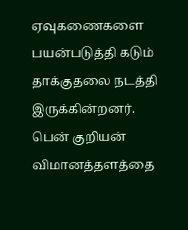ஏவுகணைகளை பயன்படுத்தி கடும் தாக்குதலை நடத்தி இருக்கின்றனர்.
பென் குறியன் விமானத்தளத்தை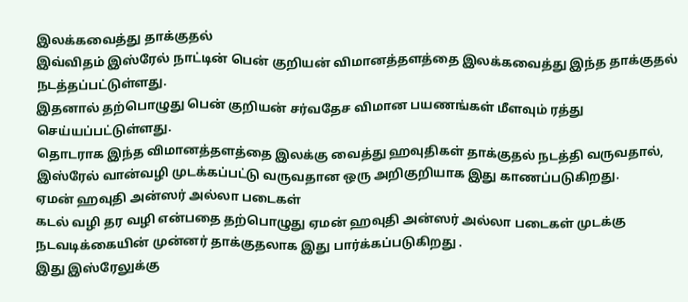இலக்கவைத்து தாக்குதல்
இவ்விதம் இஸ்ரேல் நாட்டின் பென் குறியன் விமானத்தளத்தை இலக்கவைத்து இந்த தாக்குதல் நடத்தப்பட்டுள்ளது.
இதனால் தற்பொழுது பென் குறியன் சர்வதேச விமான பயணங்கள் மீளவும் ரத்து செய்யப்பட்டுள்ளது.
தொடராக இந்த விமானத்தளத்தை இலக்கு வைத்து ஹவுதிகள் தாக்குதல் நடத்தி வருவதால், இஸ்ரேல் வான்வழி முடக்கப்பட்டு வருவதான ஒரு அறிகுறியாக இது காணப்படுகிறது.
ஏமன் ஹவுதி அன்ஸர் அல்லா படைகள்
கடல் வழி தர வழி என்பதை தற்பொழுது ஏமன் ஹவுதி அன்ஸர் அல்லா படைகள் முடக்கு நடவடிக்கையின் முன்னர் தாக்குதலாக இது பார்க்கப்படுகிறது .
இது இஸ்ரேலுக்கு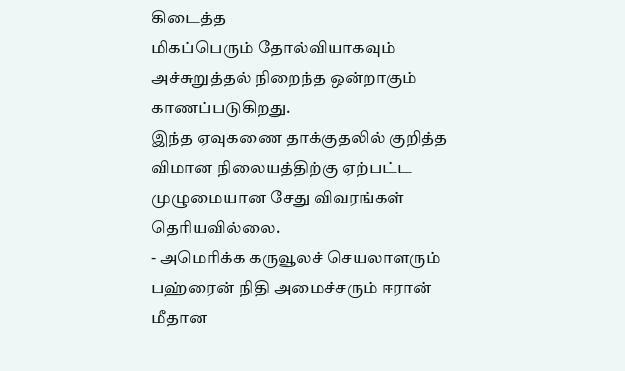கிடைத்த
மிகப்பெரும் தோல்வியாகவும் அச்சுறுத்தல் நிறைந்த ஒன்றாகும் காணப்படுகிறது.
இந்த ஏவுகணை தாக்குதலில் குறித்த விமான நிலையத்திற்கு ஏற்பட்ட முழுமையான சேது விவரங்கள் தெரியவில்லை.
- அமெரிக்க கருவூலச் செயலாளரும் பஹ்ரைன் நிதி அமைச்சரும் ஈரான் மீதான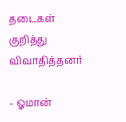தடைகள் குறித்து விவாதித்தனர்

- ஓமான்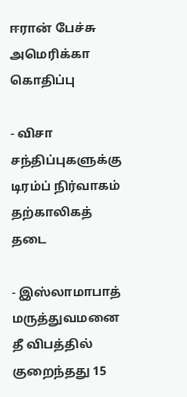ஈரான் பேச்சு அமெரிக்கா கொதிப்பு

- விசா சந்திப்புகளுக்கு டிரம்ப் நிர்வாகம் தற்காலிகத் தடை

- இஸ்லாமாபாத் மருத்துவமனை தீ விபத்தில் குறைந்தது 15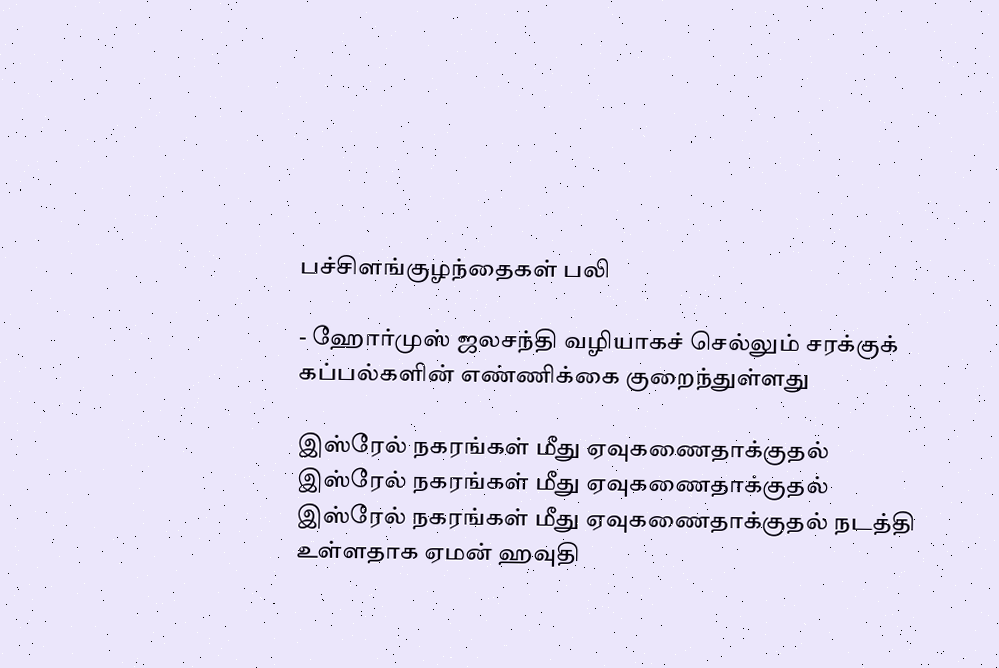பச்சிளங்குழந்தைகள் பலி

- ஹோர்முஸ் ஜலசந்தி வழியாகச் செல்லும் சரக்குக் கப்பல்களின் எண்ணிக்கை குறைந்துள்ளது

இஸ்ரேல் நகரங்கள் மீது ஏவுகணைதாக்குதல்
இஸ்ரேல் நகரங்கள் மீது ஏவுகணைதாக்குதல்
இஸ்ரேல் நகரங்கள் மீது ஏவுகணைதாக்குதல் நடத்தி உள்ளதாக ஏமன் ஹவுதி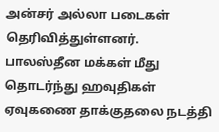அன்சர் அல்லா படைகள் தெரிவித்துள்ளனர்.
பாலஸ்தீன மக்கள் மீது தொடர்ந்து ஹவுதிகள் ஏவுகணை தாக்குதலை நடத்தி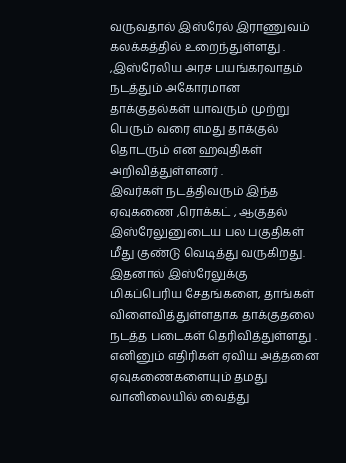வருவதால் இஸ்ரேல் இராணுவம் கலக்கத்தில் உறைந்துள்ளது .
,இஸ்ரேலிய அரச பயங்கரவாதம் நடத்தும் அகோரமான தாக்குதல்கள் யாவரும் முற்று பெரும் வரை எமது தாக்குல் தொடரும் என ஹவுதிகள் அறிவித்துள்ளனர் .
இவர்கள் நடத்திவரும் இந்த ஏவுகணை ,ரொக்கட் , ஆகுதல் இஸ்ரேலுனுடைய பல பகுதிகள் மீது குண்டு வெடித்து வருகிறது.
இதனால் இஸ்ரேலுக்கு மிகப்பெரிய சேதங்களை, தாங்கள் விளைவித்துள்ளதாக தாக்குதலை நடத்த படைகள் தெரிவித்துள்ளது .
எனினும் எதிரிகள் ஏவிய அத்தனை ஏவுகணைகளையும் தமது வானிலையில் வைத்து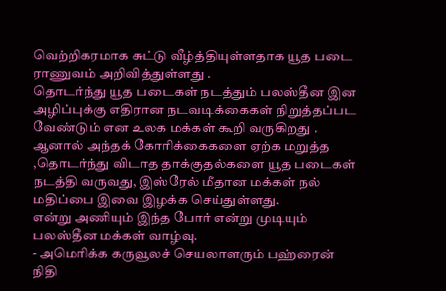வெற்றிகரமாக சுட்டு வீழ்த்தியுள்ளதாக யூத படை ராணுவம் அறிவித்துள்ளது .
தொடர்ந்து யூத படைகள் நடத்தும் பலஸ்தீன இன அழிப்புக்கு எதிரான நடவடிக்கைகள் நிறுத்தப்பட வேண்டும் என உலக மக்கள் கூறி வருகிறது .
ஆனால் அந்தக் கோரிக்கைகளை ஏற்க மறுத்த ,தொடர்ந்து விடாத தாக்குதல்களை யூத படைகள் நடத்தி வருவது, இஸ்ரேல் மீதான மக்கள் நல் மதிப்பை இவை இழக்க செய்துள்ளது.
என்று அணியும் இந்த போர் என்று முடியும் பலஸ்தீன மக்கள் வாழ்வு.
- அமெரிக்க கருவூலச் செயலாளரும் பஹ்ரைன் நிதி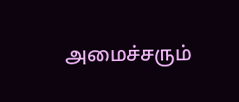அமைச்சரும்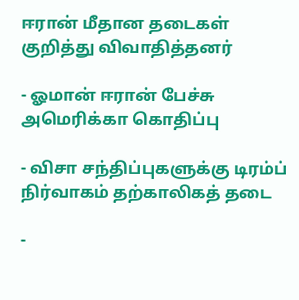ஈரான் மீதான தடைகள் குறித்து விவாதித்தனர்

- ஓமான் ஈரான் பேச்சு அமெரிக்கா கொதிப்பு

- விசா சந்திப்புகளுக்கு டிரம்ப் நிர்வாகம் தற்காலிகத் தடை

-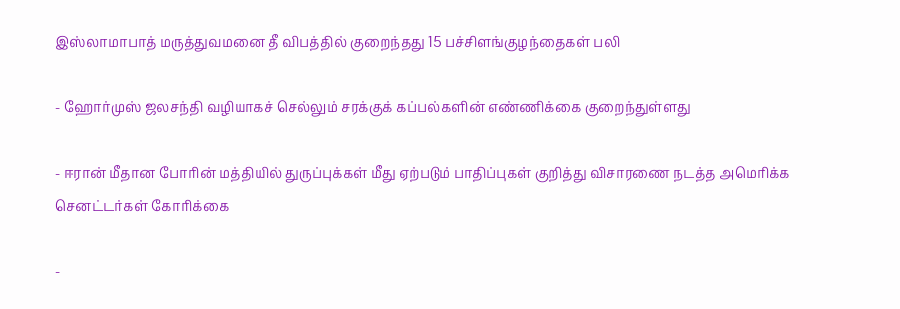இஸ்லாமாபாத் மருத்துவமனை தீ விபத்தில் குறைந்தது 15 பச்சிளங்குழந்தைகள் பலி

- ஹோர்முஸ் ஜலசந்தி வழியாகச் செல்லும் சரக்குக் கப்பல்களின் எண்ணிக்கை குறைந்துள்ளது

- ஈரான் மீதான போரின் மத்தியில் துருப்புக்கள் மீது ஏற்படும் பாதிப்புகள் குறித்து விசாரணை நடத்த அமெரிக்க செனட்டர்கள் கோரிக்கை

-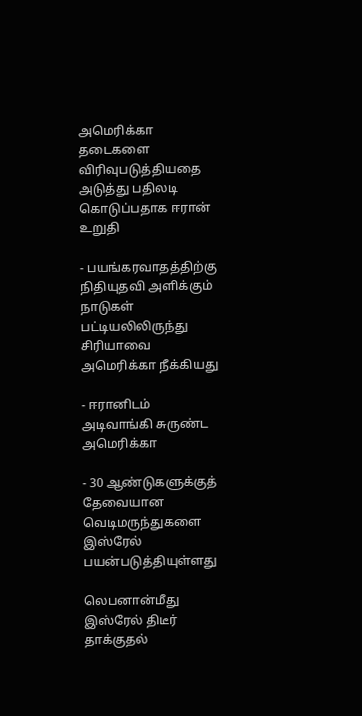அமெரிக்கா தடைகளை விரிவுபடுத்தியதை அடுத்து பதிலடி கொடுப்பதாக ஈரான் உறுதி

- பயங்கரவாதத்திற்கு நிதியுதவி அளிக்கும் நாடுகள் பட்டியலிலிருந்து சிரியாவை அமெரிக்கா நீக்கியது

- ஈரானிடம் அடிவாங்கி சுருண்ட அமெரிக்கா

- 30 ஆண்டுகளுக்குத் தேவையான வெடிமருந்துகளை இஸ்ரேல் பயன்படுத்தியுள்ளது

லெபனான்மீது இஸ்ரேல் திடீர் தாக்குதல்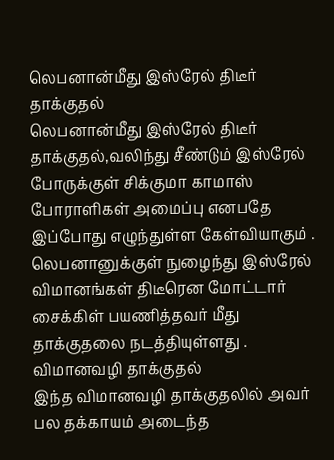லெபனான்மீது இஸ்ரேல் திடீர் தாக்குதல்
லெபனான்மீது இஸ்ரேல் திடீர் தாக்குதல்,வலிந்து சீண்டும் இஸ்ரேல் போருக்குள் சிக்குமா காமாஸ் போராளிகள் அமைப்பு எனபதே இப்போது எழுந்துள்ள கேள்வியாகும் .
லெபனானுக்குள் நுழைந்து இஸ்ரேல் விமானங்கள் திடீரென மோட்டார் சைக்கிள் பயணித்தவர் மீது தாக்குதலை நடத்தியுள்ளது .
விமானவழி தாக்குதல்
இந்த விமானவழி தாக்குதலில் அவர் பல தக்காயம் அடைந்த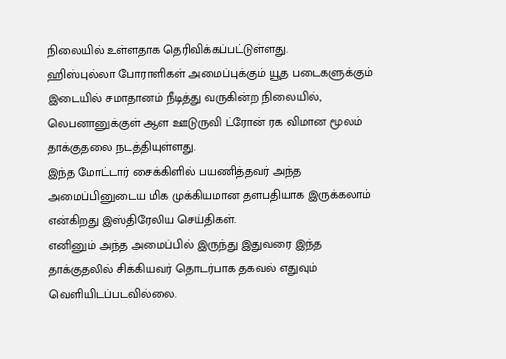நிலையில் உள்ளதாக தெரிவிக்கப்பட்டுள்ளது.
ஹிஸ்புல்லா போராளிகள் அமைப்புக்கும் யூத படைகளுக்கும் இடையில் சமாதானம் நீடித்து வருகின்ற நிலையில், லெபனானுக்குள் ஆள ஊடுருவி ட்ரோன் ரக விமான மூலம் தாக்குதலை நடத்தியுள்ளது.
இந்த மோட்டார் சைக்கிளில் பயணித்தவர் அந்த அமைப்பினுடைய மிக முக்கியமான தளபதியாக இருக்கலாம் என்கிறது இஸ்திரேலிய செய்திகள்.
எனினும் அந்த அமைப்பில் இருந்து இதுவரை இந்த தாக்குதலில் சிக்கியவர் தொடர்பாக தகவல் எதுவும் வெளியிடப்படவில்லை.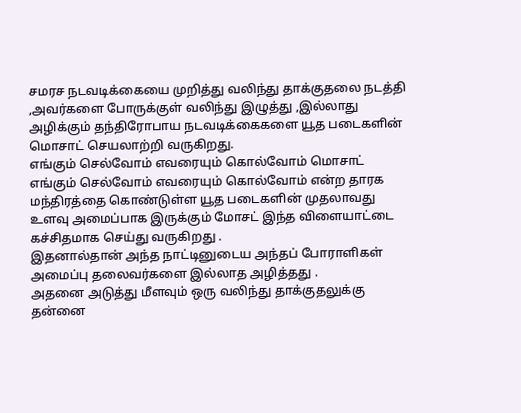சமரச நடவடிக்கையை முறித்து வலிந்து தாக்குதலை நடத்தி ,அவர்களை போருக்குள் வலிந்து இழுத்து ,இல்லாது அழிக்கும் தந்திரோபாய நடவடிக்கைகளை யூத படைகளின் மொசாட் செயலாற்றி வருகிறது.
எங்கும் செல்வோம் எவரையும் கொல்வோம் மொசாட்
எங்கும் செல்வோம் எவரையும் கொல்வோம் என்ற தாரக மந்திரத்தை கொண்டுள்ள யூத படைகளின் முதலாவது உளவு அமைப்பாக இருக்கும் மோசட் இந்த விளையாட்டை கச்சிதமாக செய்து வருகிறது .
இதனால்தான் அந்த நாட்டினுடைய அந்தப் போராளிகள் அமைப்பு தலைவர்களை இல்லாத அழித்தது .
அதனை அடுத்து மீளவும் ஒரு வலிந்து தாக்குதலுக்கு தன்னை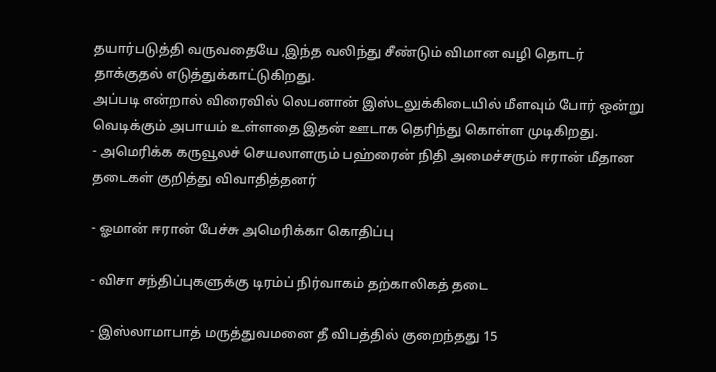தயார்படுத்தி வருவதையே ,இந்த வலிந்து சீண்டும் விமான வழி தொடர் தாக்குதல் எடுத்துக்காட்டுகிறது.
அப்படி என்றால் விரைவில் லெபனான் இஸ்டலுக்கிடையில் மீளவும் போர் ஒன்று வெடிக்கும் அபாயம் உள்ளதை இதன் ஊடாக தெரிந்து கொள்ள முடிகிறது.
- அமெரிக்க கருவூலச் செயலாளரும் பஹ்ரைன் நிதி அமைச்சரும் ஈரான் மீதான தடைகள் குறித்து விவாதித்தனர்

- ஓமான் ஈரான் பேச்சு அமெரிக்கா கொதிப்பு

- விசா சந்திப்புகளுக்கு டிரம்ப் நிர்வாகம் தற்காலிகத் தடை

- இஸ்லாமாபாத் மருத்துவமனை தீ விபத்தில் குறைந்தது 15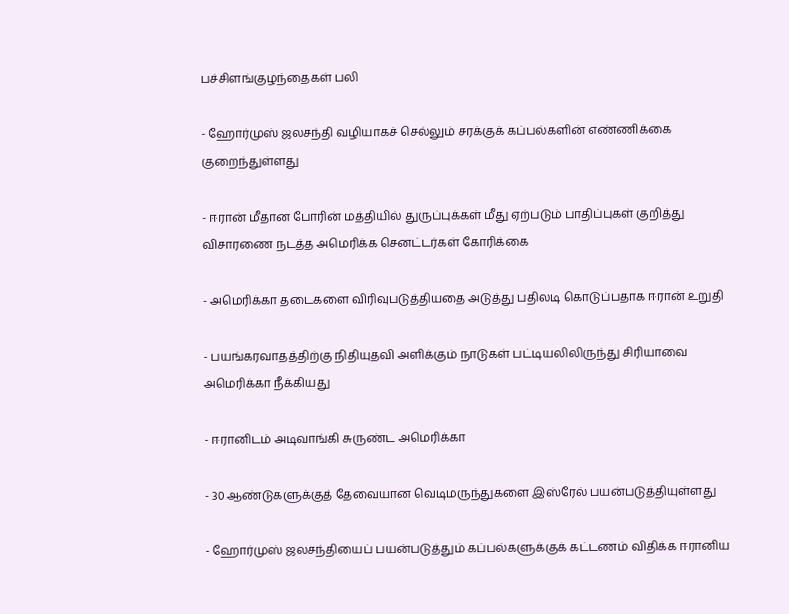பச்சிளங்குழந்தைகள் பலி

- ஹோர்முஸ் ஜலசந்தி வழியாகச் செல்லும் சரக்குக் கப்பல்களின் எண்ணிக்கை குறைந்துள்ளது

- ஈரான் மீதான போரின் மத்தியில் துருப்புக்கள் மீது ஏற்படும் பாதிப்புகள் குறித்து விசாரணை நடத்த அமெரிக்க செனட்டர்கள் கோரிக்கை

- அமெரிக்கா தடைகளை விரிவுபடுத்தியதை அடுத்து பதிலடி கொடுப்பதாக ஈரான் உறுதி

- பயங்கரவாதத்திற்கு நிதியுதவி அளிக்கும் நாடுகள் பட்டியலிலிருந்து சிரியாவை அமெரிக்கா நீக்கியது

- ஈரானிடம் அடிவாங்கி சுருண்ட அமெரிக்கா

- 30 ஆண்டுகளுக்குத் தேவையான வெடிமருந்துகளை இஸ்ரேல் பயன்படுத்தியுள்ளது

- ஹோர்முஸ் ஜலசந்தியைப் பயன்படுத்தும் கப்பல்களுக்குக் கட்டணம் விதிக்க ஈரானிய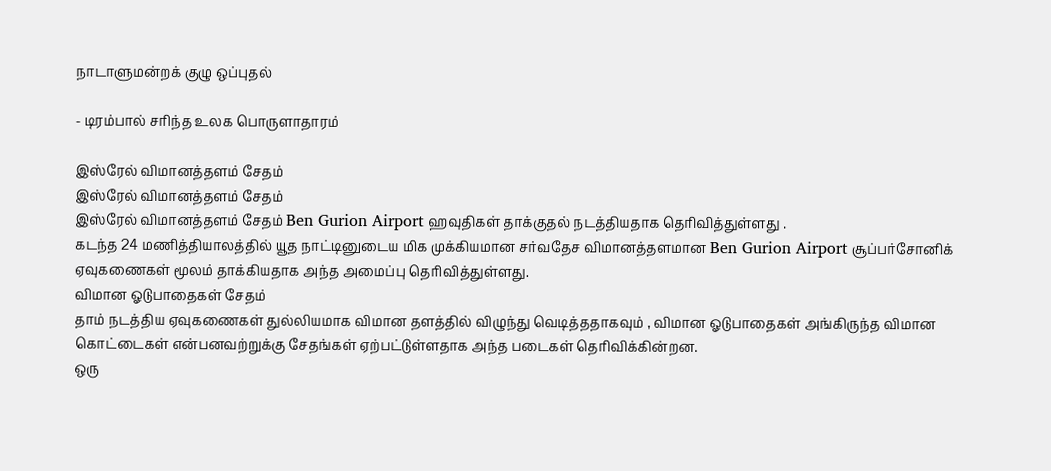நாடாளுமன்றக் குழு ஒப்புதல்

- டிரம்பால் சரிந்த உலக பொருளாதாரம்

இஸ்ரேல் விமானத்தளம் சேதம்
இஸ்ரேல் விமானத்தளம் சேதம்
இஸ்ரேல் விமானத்தளம் சேதம் Ben Gurion Airport ஹவுதிகள் தாக்குதல் நடத்தியதாக தெரிவித்துள்ளது .
கடந்த 24 மணித்தியாலத்தில் யூத நாட்டினுடைய மிக முக்கியமான சர்வதேச விமானத்தளமான Ben Gurion Airport சூப்பர்சோனிக் ஏவுகணைகள் மூலம் தாக்கியதாக அந்த அமைப்பு தெரிவித்துள்ளது.
விமான ஓடுபாதைகள் சேதம்
தாம் நடத்திய ஏவுகணைகள் துல்லியமாக விமான தளத்தில் விழுந்து வெடித்ததாகவும் , விமான ஓடுபாதைகள் அங்கிருந்த விமான கொட்டைகள் என்பனவற்றுக்கு சேதங்கள் ஏற்பட்டுள்ளதாக அந்த படைகள் தெரிவிக்கின்றன.
ஒரு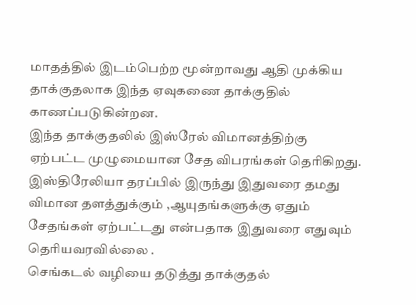மாதத்தில் இடம்பெற்ற மூன்றாவது ஆதி முக்கிய தாக்குதலாக இந்த ஏவுகணை தாக்குதில் காணப்படுகின்றன.
இந்த தாக்குதலில் இஸ்ரேல் விமானத்திற்கு ஏற்பட்ட முழுமையான சேத விபரங்கள் தெரிகிறது.
இஸ்திரேலியா தரப்பில் இருந்து இதுவரை தமது விமான தளத்துக்கும் ,ஆயுதங்களுக்கு ஏதும் சேதங்கள் ஏற்பட்டது என்பதாக இதுவரை எதுவும் தெரியவரவில்லை .
செங்கடல் வழியை தடுத்து தாக்குதல்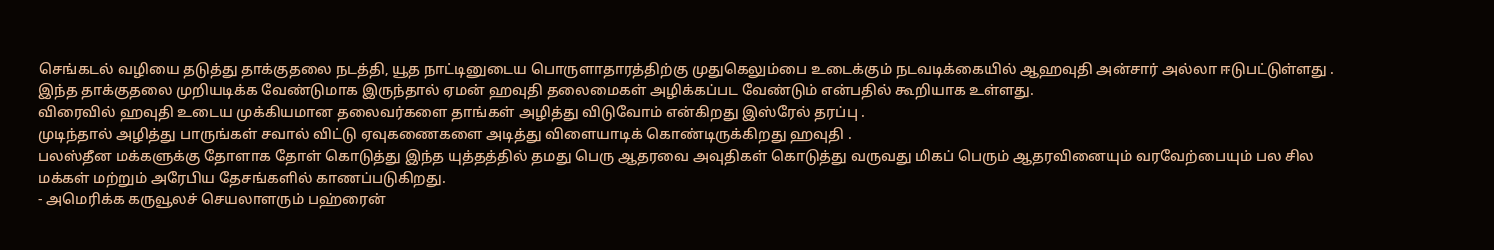செங்கடல் வழியை தடுத்து தாக்குதலை நடத்தி, யூத நாட்டினுடைய பொருளாதாரத்திற்கு முதுகெலும்பை உடைக்கும் நடவடிக்கையில் ஆஹவுதி அன்சார் அல்லா ஈடுபட்டுள்ளது .
இந்த தாக்குதலை முறியடிக்க வேண்டுமாக இருந்தால் ஏமன் ஹவுதி தலைமைகள் அழிக்கப்பட வேண்டும் என்பதில் கூறியாக உள்ளது.
விரைவில் ஹவுதி உடைய முக்கியமான தலைவர்களை தாங்கள் அழித்து விடுவோம் என்கிறது இஸ்ரேல் தரப்பு .
முடிந்தால் அழித்து பாருங்கள் சவால் விட்டு ஏவுகணைகளை அடித்து விளையாடிக் கொண்டிருக்கிறது ஹவுதி .
பலஸ்தீன மக்களுக்கு தோளாக தோள் கொடுத்து இந்த யுத்தத்தில் தமது பெரு ஆதரவை அவுதிகள் கொடுத்து வருவது மிகப் பெரும் ஆதரவினையும் வரவேற்பையும் பல சில மக்கள் மற்றும் அரேபிய தேசங்களில் காணப்படுகிறது.
- அமெரிக்க கருவூலச் செயலாளரும் பஹ்ரைன்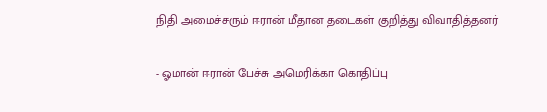நிதி அமைச்சரும் ஈரான் மீதான தடைகள் குறித்து விவாதித்தனர்

- ஓமான் ஈரான் பேச்சு அமெரிக்கா கொதிப்பு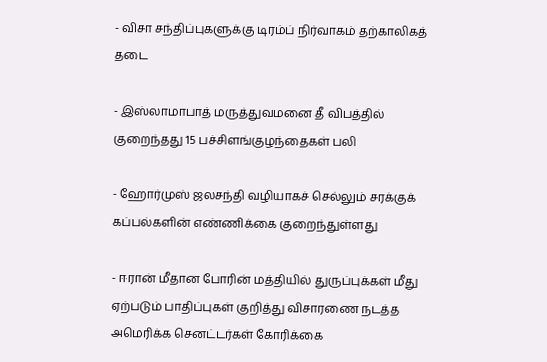- விசா சந்திப்புகளுக்கு டிரம்ப் நிர்வாகம் தற்காலிகத் தடை

- இஸ்லாமாபாத் மருத்துவமனை தீ விபத்தில் குறைந்தது 15 பச்சிளங்குழந்தைகள் பலி

- ஹோர்முஸ் ஜலசந்தி வழியாகச் செல்லும் சரக்குக் கப்பல்களின் எண்ணிக்கை குறைந்துள்ளது

- ஈரான் மீதான போரின் மத்தியில் துருப்புக்கள் மீது ஏற்படும் பாதிப்புகள் குறித்து விசாரணை நடத்த அமெரிக்க செனட்டர்கள் கோரிக்கை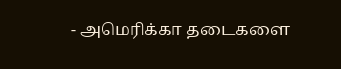- அமெரிக்கா தடைகளை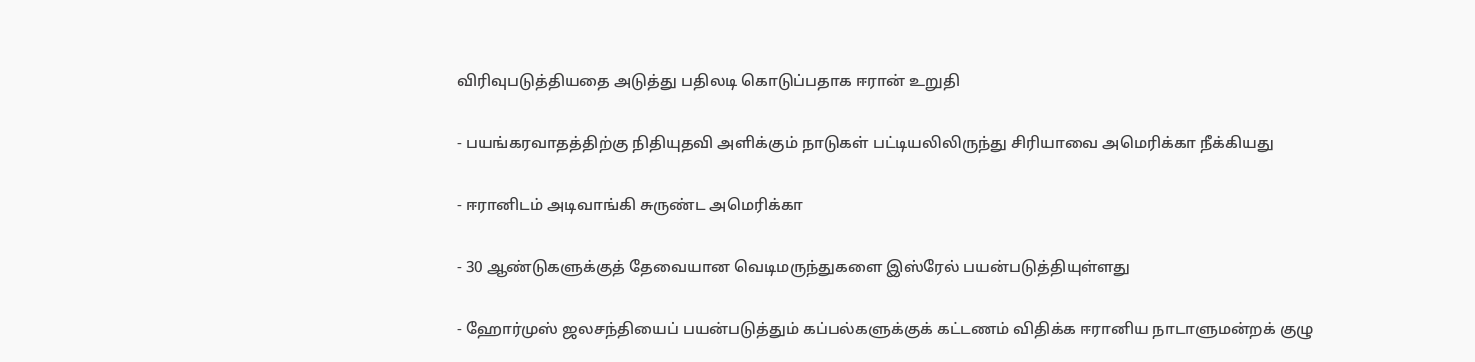விரிவுபடுத்தியதை அடுத்து பதிலடி கொடுப்பதாக ஈரான் உறுதி

- பயங்கரவாதத்திற்கு நிதியுதவி அளிக்கும் நாடுகள் பட்டியலிலிருந்து சிரியாவை அமெரிக்கா நீக்கியது

- ஈரானிடம் அடிவாங்கி சுருண்ட அமெரிக்கா

- 30 ஆண்டுகளுக்குத் தேவையான வெடிமருந்துகளை இஸ்ரேல் பயன்படுத்தியுள்ளது

- ஹோர்முஸ் ஜலசந்தியைப் பயன்படுத்தும் கப்பல்களுக்குக் கட்டணம் விதிக்க ஈரானிய நாடாளுமன்றக் குழு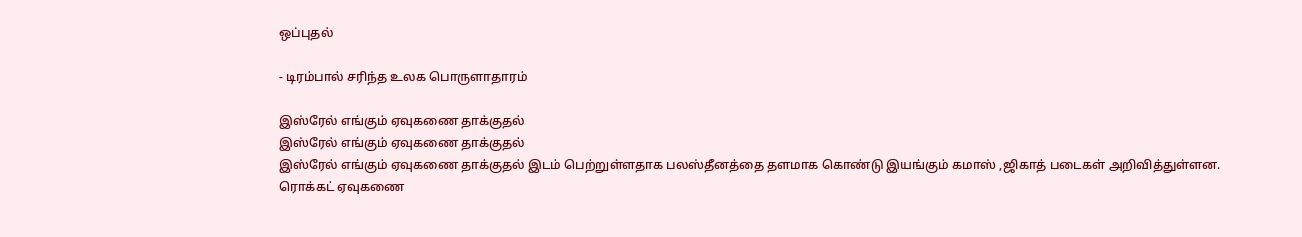ஒப்புதல்

- டிரம்பால் சரிந்த உலக பொருளாதாரம்

இஸ்ரேல் எங்கும் ஏவுகணை தாக்குதல்
இஸ்ரேல் எங்கும் ஏவுகணை தாக்குதல்
இஸ்ரேல் எங்கும் ஏவுகணை தாக்குதல் இடம் பெற்றுள்ளதாக பலஸ்தீனத்தை தளமாக கொண்டு இயங்கும் கமாஸ் ,ஜிகாத் படைகள் அறிவித்துள்ளன.
ரொக்கட் ஏவுகணை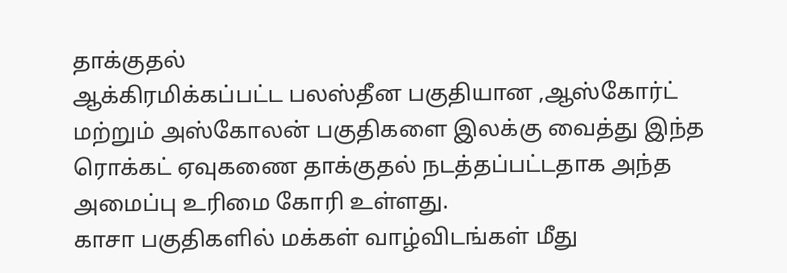தாக்குதல்
ஆக்கிரமிக்கப்பட்ட பலஸ்தீன பகுதியான ,ஆஸ்கோர்ட் மற்றும் அஸ்கோலன் பகுதிகளை இலக்கு வைத்து இந்த ரொக்கட் ஏவுகணை தாக்குதல் நடத்தப்பட்டதாக அந்த அமைப்பு உரிமை கோரி உள்ளது.
காசா பகுதிகளில் மக்கள் வாழ்விடங்கள் மீது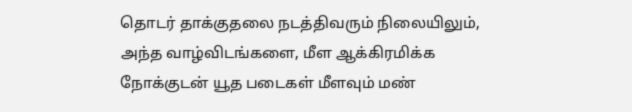தொடர் தாக்குதலை நடத்திவரும் நிலையிலும், அந்த வாழ்விடங்களை, மீள ஆக்கிரமிக்க நோக்குடன் யூத படைகள் மீளவும் மண்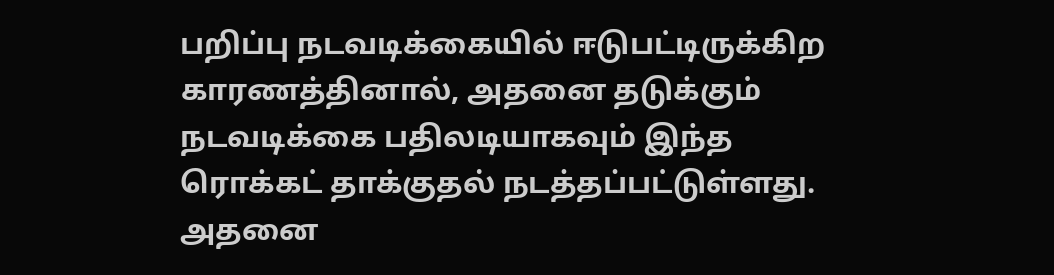பறிப்பு நடவடிக்கையில் ஈடுபட்டிருக்கிற காரணத்தினால், அதனை தடுக்கும் நடவடிக்கை பதிலடியாகவும் இந்த ரொக்கட் தாக்குதல் நடத்தப்பட்டுள்ளது.
அதனை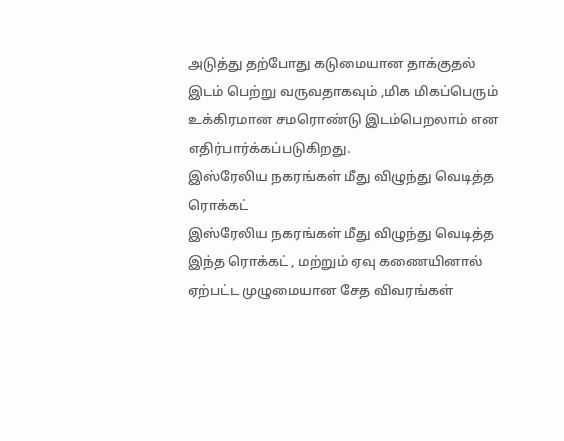அடுத்து தற்போது கடுமையான தாக்குதல் இடம் பெற்று வருவதாகவும் ,மிக மிகப்பெரும் உக்கிரமான சமரொண்டு இடம்பெறலாம் என எதிர்பார்க்கப்படுகிறது.
இஸ்ரேலிய நகரங்கள் மீது விழுந்து வெடித்த ரொக்கட்
இஸ்ரேலிய நகரங்கள் மீது விழுந்து வெடித்த இந்த ரொக்கட் , மற்றும் ஏவு கணையினால் ஏற்பட்ட முழுமையான சேத விவரங்கள்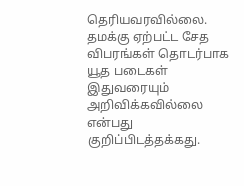தெரியவரவில்லை.
தமக்கு ஏற்பட்ட சேத விபரங்கள் தொடர்பாக யூத படைகள் இதுவரையும் அறிவிக்கவில்லை என்பது குறிப்பிடத்தக்கது.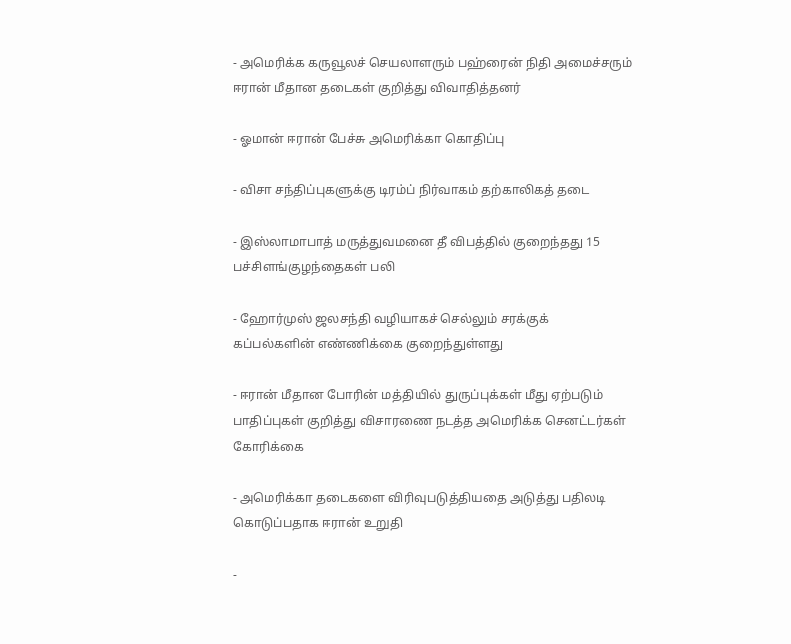- அமெரிக்க கருவூலச் செயலாளரும் பஹ்ரைன் நிதி அமைச்சரும் ஈரான் மீதான தடைகள் குறித்து விவாதித்தனர்

- ஓமான் ஈரான் பேச்சு அமெரிக்கா கொதிப்பு

- விசா சந்திப்புகளுக்கு டிரம்ப் நிர்வாகம் தற்காலிகத் தடை

- இஸ்லாமாபாத் மருத்துவமனை தீ விபத்தில் குறைந்தது 15 பச்சிளங்குழந்தைகள் பலி

- ஹோர்முஸ் ஜலசந்தி வழியாகச் செல்லும் சரக்குக் கப்பல்களின் எண்ணிக்கை குறைந்துள்ளது

- ஈரான் மீதான போரின் மத்தியில் துருப்புக்கள் மீது ஏற்படும் பாதிப்புகள் குறித்து விசாரணை நடத்த அமெரிக்க செனட்டர்கள் கோரிக்கை

- அமெரிக்கா தடைகளை விரிவுபடுத்தியதை அடுத்து பதிலடி கொடுப்பதாக ஈரான் உறுதி

-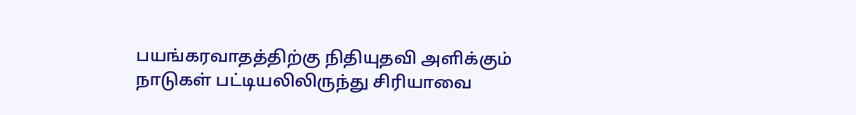பயங்கரவாதத்திற்கு நிதியுதவி அளிக்கும் நாடுகள் பட்டியலிலிருந்து சிரியாவை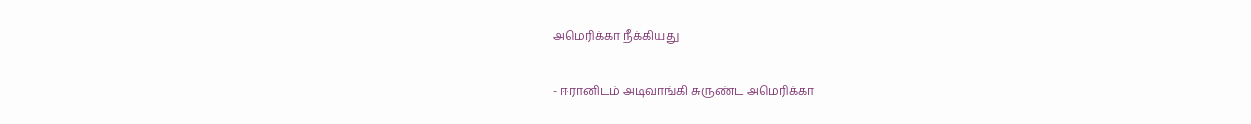அமெரிக்கா நீக்கியது

- ஈரானிடம் அடிவாங்கி சுருண்ட அமெரிக்கா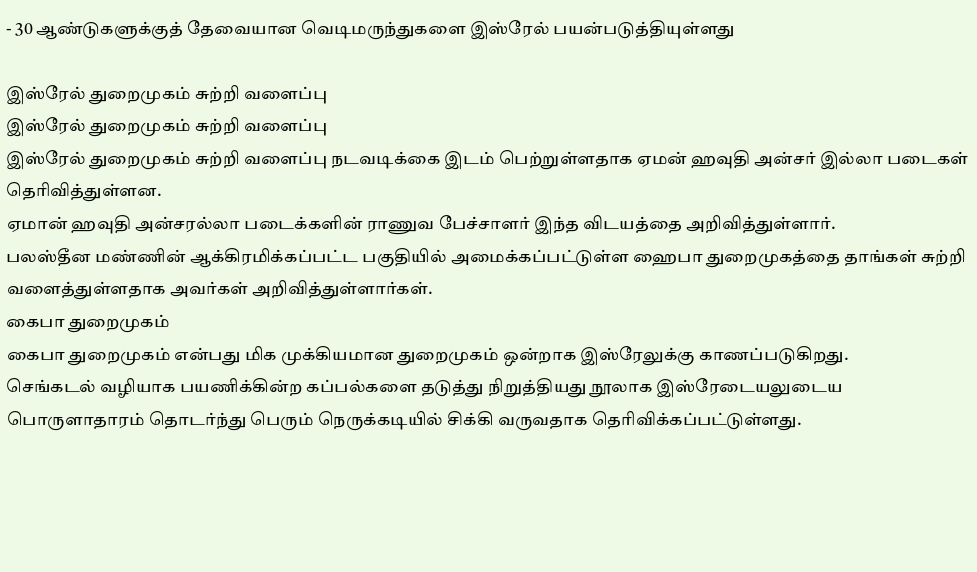- 30 ஆண்டுகளுக்குத் தேவையான வெடிமருந்துகளை இஸ்ரேல் பயன்படுத்தியுள்ளது

இஸ்ரேல் துறைமுகம் சுற்றி வளைப்பு
இஸ்ரேல் துறைமுகம் சுற்றி வளைப்பு
இஸ்ரேல் துறைமுகம் சுற்றி வளைப்பு நடவடிக்கை இடம் பெற்றுள்ளதாக ஏமன் ஹவுதி அன்சர் இல்லா படைகள் தெரிவித்துள்ளன.
ஏமான் ஹவுதி அன்சரல்லா படைக்களின் ராணுவ பேச்சாளர் இந்த விடயத்தை அறிவித்துள்ளார்.
பலஸ்தீன மண்ணின் ஆக்கிரமிக்கப்பட்ட பகுதியில் அமைக்கப்பட்டுள்ள ஹைபா துறைமுகத்தை தாங்கள் சுற்றி வளைத்துள்ளதாக அவர்கள் அறிவித்துள்ளார்கள்.
கைபா துறைமுகம்
கைபா துறைமுகம் என்பது மிக முக்கியமான துறைமுகம் ஒன்றாக இஸ்ரேலுக்கு காணப்படுகிறது.
செங்கடல் வழியாக பயணிக்கின்ற கப்பல்களை தடுத்து நிறுத்தியது நூலாக இஸ்ரேடையலுடைய பொருளாதாரம் தொடர்ந்து பெரும் நெருக்கடியில் சிக்கி வருவதாக தெரிவிக்கப்பட்டுள்ளது.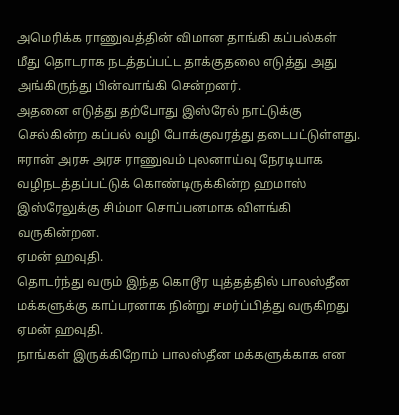அமெரிக்க ராணுவத்தின் விமான தாங்கி கப்பல்கள் மீது தொடராக நடத்தப்பட்ட தாக்குதலை எடுத்து அது அங்கிருந்து பின்வாங்கி சென்றனர்.
அதனை எடுத்து தற்போது இஸ்ரேல் நாட்டுக்கு செல்கின்ற கப்பல் வழி போக்குவரத்து தடைபட்டுள்ளது.
ஈரான் அரசு அரச ராணுவம் புலனாய்வு நேரடியாக வழிநடத்தப்பட்டுக் கொண்டிருக்கின்ற ஹமாஸ் இஸ்ரேலுக்கு சிம்மா சொப்பனமாக விளங்கி வருகின்றன.
ஏமன் ஹவுதி.
தொடர்ந்து வரும் இந்த கொடூர யுத்தத்தில் பாலஸ்தீன மக்களுக்கு காப்பரனாக நின்று சமர்ப்பித்து வருகிறது ஏமன் ஹவுதி.
நாங்கள் இருக்கிறோம் பாலஸ்தீன மக்களுக்காக என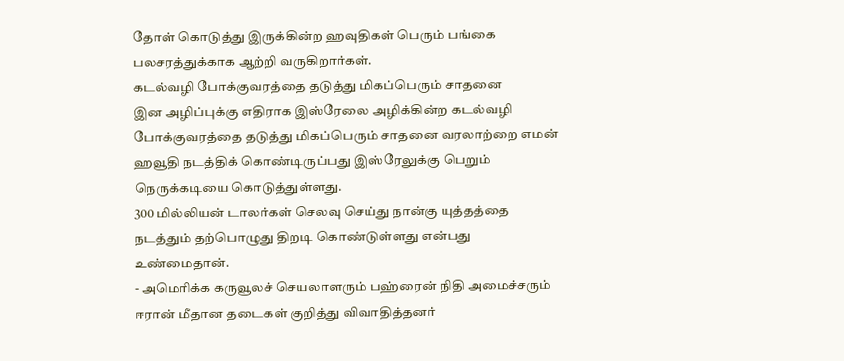தோள் கொடுத்து இருக்கின்ற ஹவுதிகள் பெரும் பங்கை பலசரத்துக்காக ஆற்றி வருகிறார்கள்.
கடல்வழி போக்குவரத்தை தடுத்து மிகப்பெரும் சாதனை
இன அழிப்புக்கு எதிராக இஸ்ரேலை அழிக்கின்ற கடல்வழி போக்குவரத்தை தடுத்து மிகப்பெரும் சாதனை வரலாற்றை எமன் ஹவூதி நடத்திக் கொண்டிருப்பது இஸ்ரேலுக்கு பெறும் நெருக்கடியை கொடுத்துள்ளது.
300 மில்லியன் டாலர்கள் செலவு செய்து நான்கு யுத்தத்தை நடத்தும் தற்பொழுது திறடி கொண்டுள்ளது என்பது உண்மைதான்.
- அமெரிக்க கருவூலச் செயலாளரும் பஹ்ரைன் நிதி அமைச்சரும் ஈரான் மீதான தடைகள் குறித்து விவாதித்தனர்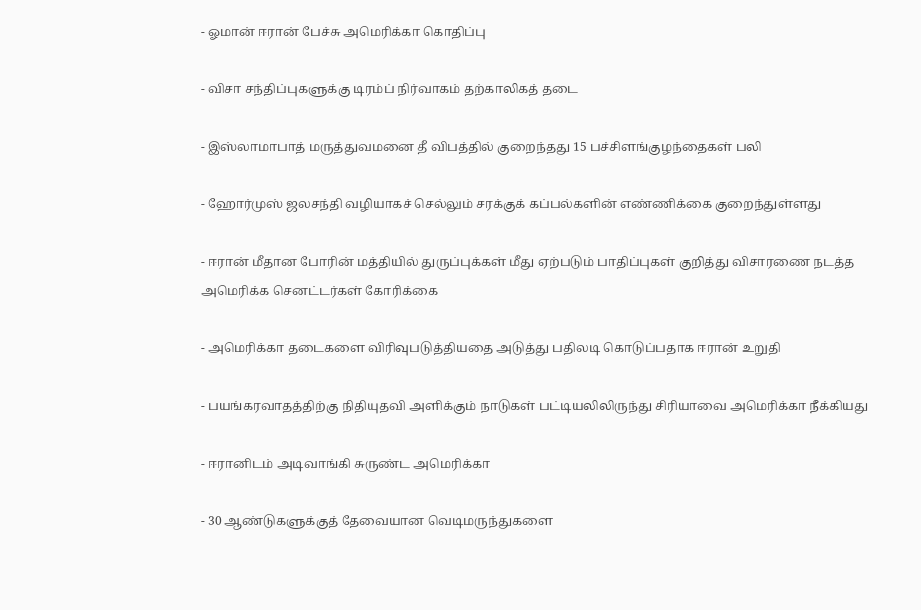- ஓமான் ஈரான் பேச்சு அமெரிக்கா கொதிப்பு

- விசா சந்திப்புகளுக்கு டிரம்ப் நிர்வாகம் தற்காலிகத் தடை

- இஸ்லாமாபாத் மருத்துவமனை தீ விபத்தில் குறைந்தது 15 பச்சிளங்குழந்தைகள் பலி

- ஹோர்முஸ் ஜலசந்தி வழியாகச் செல்லும் சரக்குக் கப்பல்களின் எண்ணிக்கை குறைந்துள்ளது

- ஈரான் மீதான போரின் மத்தியில் துருப்புக்கள் மீது ஏற்படும் பாதிப்புகள் குறித்து விசாரணை நடத்த அமெரிக்க செனட்டர்கள் கோரிக்கை

- அமெரிக்கா தடைகளை விரிவுபடுத்தியதை அடுத்து பதிலடி கொடுப்பதாக ஈரான் உறுதி

- பயங்கரவாதத்திற்கு நிதியுதவி அளிக்கும் நாடுகள் பட்டியலிலிருந்து சிரியாவை அமெரிக்கா நீக்கியது

- ஈரானிடம் அடிவாங்கி சுருண்ட அமெரிக்கா

- 30 ஆண்டுகளுக்குத் தேவையான வெடிமருந்துகளை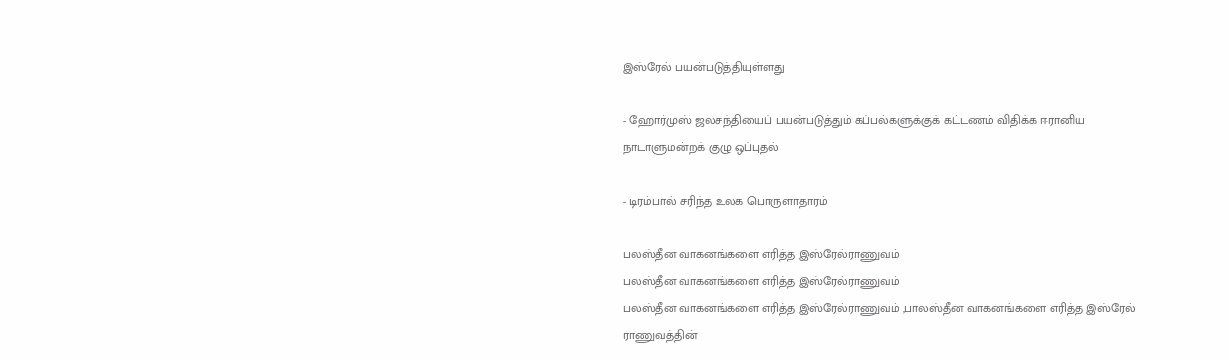இஸ்ரேல் பயன்படுத்தியுள்ளது

- ஹோர்முஸ் ஜலசந்தியைப் பயன்படுத்தும் கப்பல்களுக்குக் கட்டணம் விதிக்க ஈரானிய நாடாளுமன்றக் குழு ஒப்புதல்

- டிரம்பால் சரிந்த உலக பொருளாதாரம்

பலஸ்தீன வாகனங்களை எரித்த இஸ்ரேல்ராணுவம்
பலஸ்தீன வாகனங்களை எரித்த இஸ்ரேல்ராணுவம்
பலஸ்தீன வாகனங்களை எரித்த இஸ்ரேல்ராணுவம் ,பாலஸ்தீன வாகனங்களை எரித்த இஸ்ரேல் ராணுவத்தின்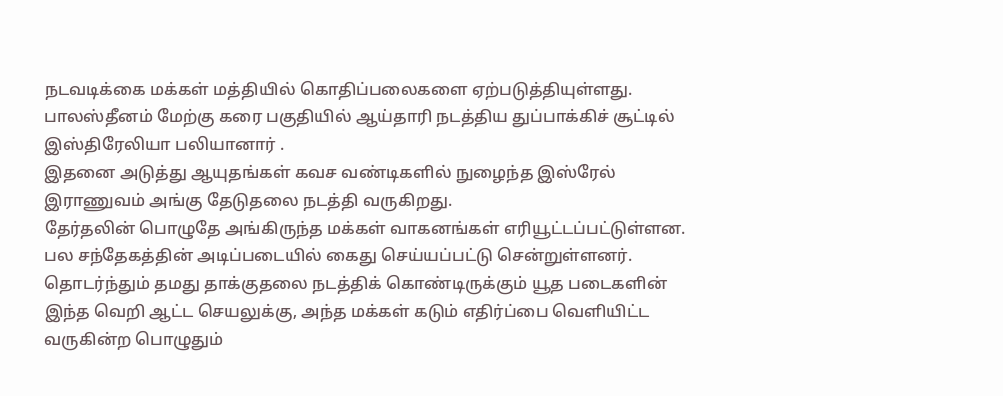நடவடிக்கை மக்கள் மத்தியில் கொதிப்பலைகளை ஏற்படுத்தியுள்ளது.
பாலஸ்தீனம் மேற்கு கரை பகுதியில் ஆய்தாரி நடத்திய துப்பாக்கிச் சூட்டில் இஸ்திரேலியா பலியானார் .
இதனை அடுத்து ஆயுதங்கள் கவச வண்டிகளில் நுழைந்த இஸ்ரேல் இராணுவம் அங்கு தேடுதலை நடத்தி வருகிறது.
தேர்தலின் பொழுதே அங்கிருந்த மக்கள் வாகனங்கள் எரியூட்டப்பட்டுள்ளன.
பல சந்தேகத்தின் அடிப்படையில் கைது செய்யப்பட்டு சென்றுள்ளனர்.
தொடர்ந்தும் தமது தாக்குதலை நடத்திக் கொண்டிருக்கும் யூத படைகளின் இந்த வெறி ஆட்ட செயலுக்கு, அந்த மக்கள் கடும் எதிர்ப்பை வெளியிட்ட வருகின்ற பொழுதும்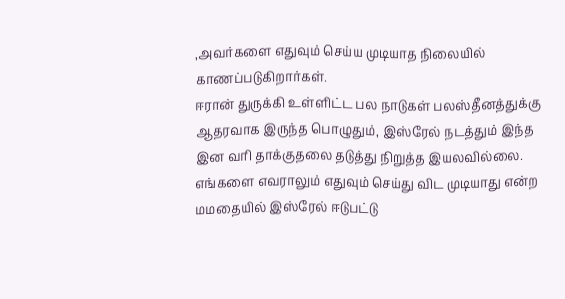,அவர்களை எதுவும் செய்ய முடியாத நிலையில் காணப்படுகிறார்கள்.
ஈரான் துருக்கி உள்ளிட்ட பல நாடுகள் பலஸ்தீனத்துக்கு ஆதரவாக இருந்த பொழுதும், இஸ்ரேல் நடத்தும் இந்த இன வரி தாக்குதலை தடுத்து நிறுத்த இயலவில்லை.
எங்களை எவராலும் எதுவும் செய்து விட முடியாது என்ற மமதையில் இஸ்ரேல் ஈடுபட்டு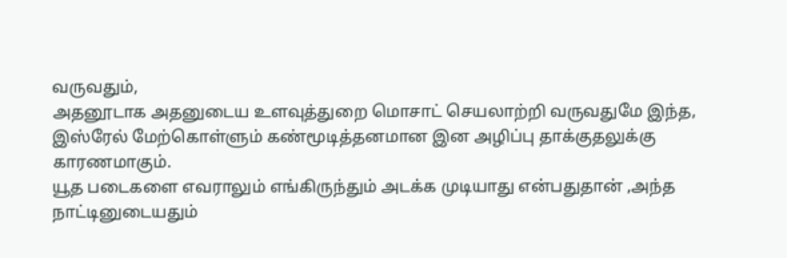வருவதும்,
அதனூடாக அதனுடைய உளவுத்துறை மொசாட் செயலாற்றி வருவதுமே இந்த, இஸ்ரேல் மேற்கொள்ளும் கண்மூடித்தனமான இன அழிப்பு தாக்குதலுக்கு காரணமாகும்.
யூத படைகளை எவராலும் எங்கிருந்தும் அடக்க முடியாது என்பதுதான் ,அந்த நாட்டினுடையதும்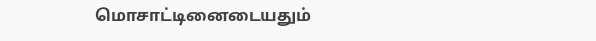மொசாட்டினைடையதும்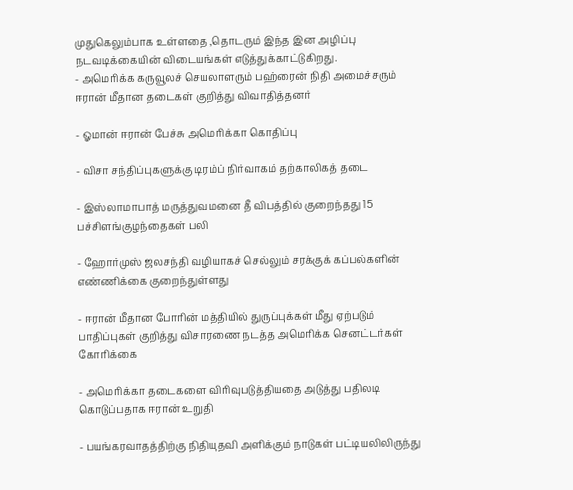முதுகெலும்பாக உள்ளதை ,தொடரும் இந்த இன அழிப்பு நடவடிக்கையின் விடையங்கள் எடுத்துக்காட்டுகிறது.
- அமெரிக்க கருவூலச் செயலாளரும் பஹ்ரைன் நிதி அமைச்சரும் ஈரான் மீதான தடைகள் குறித்து விவாதித்தனர்

- ஓமான் ஈரான் பேச்சு அமெரிக்கா கொதிப்பு

- விசா சந்திப்புகளுக்கு டிரம்ப் நிர்வாகம் தற்காலிகத் தடை

- இஸ்லாமாபாத் மருத்துவமனை தீ விபத்தில் குறைந்தது 15 பச்சிளங்குழந்தைகள் பலி

- ஹோர்முஸ் ஜலசந்தி வழியாகச் செல்லும் சரக்குக் கப்பல்களின் எண்ணிக்கை குறைந்துள்ளது

- ஈரான் மீதான போரின் மத்தியில் துருப்புக்கள் மீது ஏற்படும் பாதிப்புகள் குறித்து விசாரணை நடத்த அமெரிக்க செனட்டர்கள் கோரிக்கை

- அமெரிக்கா தடைகளை விரிவுபடுத்தியதை அடுத்து பதிலடி கொடுப்பதாக ஈரான் உறுதி

- பயங்கரவாதத்திற்கு நிதியுதவி அளிக்கும் நாடுகள் பட்டியலிலிருந்து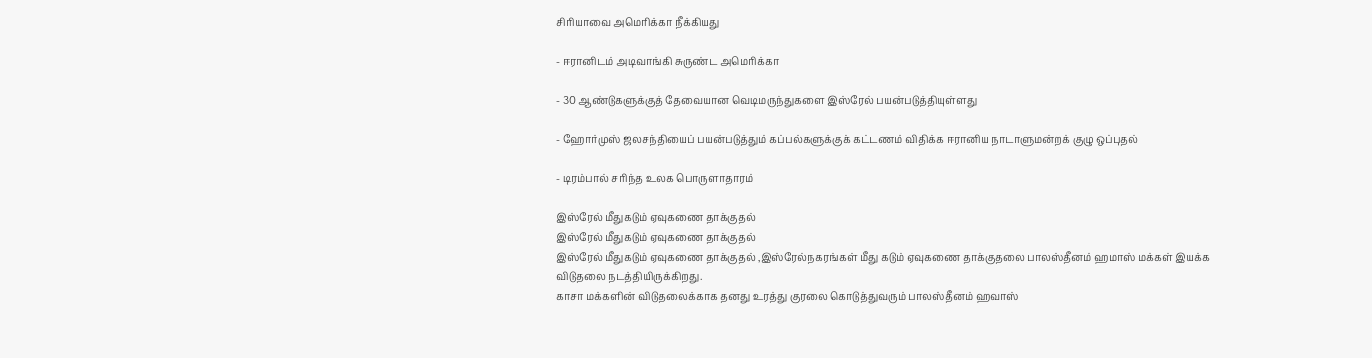சிரியாவை அமெரிக்கா நீக்கியது

- ஈரானிடம் அடிவாங்கி சுருண்ட அமெரிக்கா

- 30 ஆண்டுகளுக்குத் தேவையான வெடிமருந்துகளை இஸ்ரேல் பயன்படுத்தியுள்ளது

- ஹோர்முஸ் ஜலசந்தியைப் பயன்படுத்தும் கப்பல்களுக்குக் கட்டணம் விதிக்க ஈரானிய நாடாளுமன்றக் குழு ஒப்புதல்

- டிரம்பால் சரிந்த உலக பொருளாதாரம்

இஸ்ரேல் மீதுகடும் ஏவுகணை தாக்குதல்
இஸ்ரேல் மீதுகடும் ஏவுகணை தாக்குதல்
இஸ்ரேல் மீதுகடும் ஏவுகணை தாக்குதல் ,இஸ்ரேல்நகரங்கள் மீது கடும் ஏவுகணை தாக்குதலை பாலஸ்தீனம் ஹமாஸ் மக்கள் இயக்க விடுதலை நடத்தியிருக்கிறது.
காசா மக்களின் விடுதலைக்காக தனது உரத்து குரலை கொடுத்துவரும் பாலஸ்தீனம் ஹவாஸ்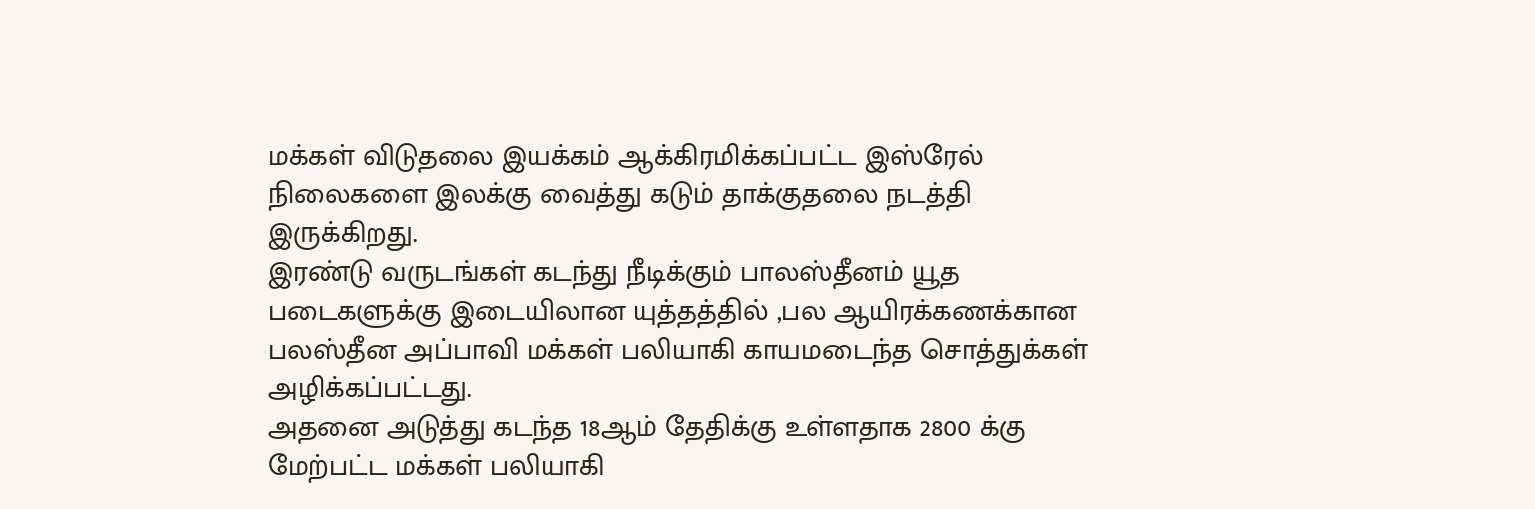மக்கள் விடுதலை இயக்கம் ஆக்கிரமிக்கப்பட்ட இஸ்ரேல் நிலைகளை இலக்கு வைத்து கடும் தாக்குதலை நடத்தி இருக்கிறது.
இரண்டு வருடங்கள் கடந்து நீடிக்கும் பாலஸ்தீனம் யூத படைகளுக்கு இடையிலான யுத்தத்தில் ,பல ஆயிரக்கணக்கான பலஸ்தீன அப்பாவி மக்கள் பலியாகி காயமடைந்த சொத்துக்கள் அழிக்கப்பட்டது.
அதனை அடுத்து கடந்த 18ஆம் தேதிக்கு உள்ளதாக 2800 க்கு மேற்பட்ட மக்கள் பலியாகி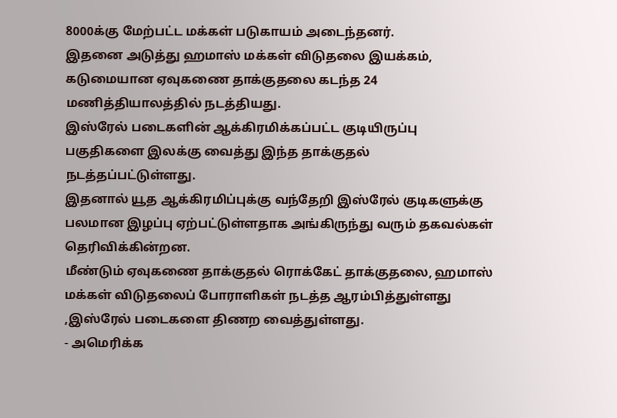8000க்கு மேற்பட்ட மக்கள் படுகாயம் அடைந்தனர்.
இதனை அடுத்து ஹமாஸ் மக்கள் விடுதலை இயக்கம், கடுமையான ஏவுகணை தாக்குதலை கடந்த 24 மணித்தியாலத்தில் நடத்தியது.
இஸ்ரேல் படைகளின் ஆக்கிரமிக்கப்பட்ட குடியிருப்பு பகுதிகளை இலக்கு வைத்து இந்த தாக்குதல் நடத்தப்பட்டுள்ளது.
இதனால் யூத ஆக்கிரமிப்புக்கு வந்தேறி இஸ்ரேல் குடிகளுக்கு பலமான இழப்பு ஏற்பட்டுள்ளதாக அங்கிருந்து வரும் தகவல்கள் தெரிவிக்கின்றன.
மீண்டும் ஏவுகணை தாக்குதல் ரொக்கேட் தாக்குதலை, ஹமாஸ் மக்கள் விடுதலைப் போராளிகள் நடத்த ஆரம்பித்துள்ளது ,இஸ்ரேல் படைகளை திணற வைத்துள்ளது.
- அமெரிக்க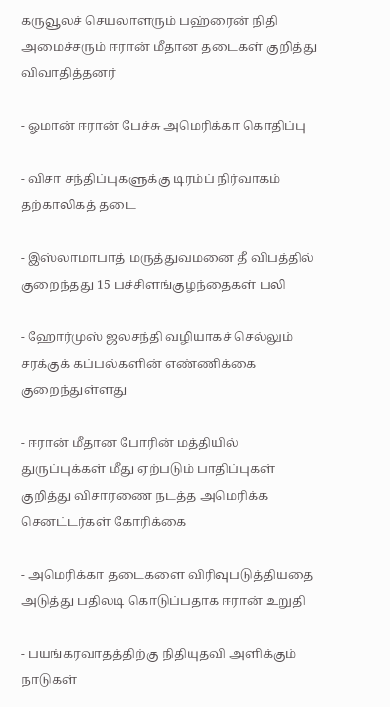கருவூலச் செயலாளரும் பஹ்ரைன் நிதி அமைச்சரும் ஈரான் மீதான தடைகள் குறித்து விவாதித்தனர்

- ஓமான் ஈரான் பேச்சு அமெரிக்கா கொதிப்பு

- விசா சந்திப்புகளுக்கு டிரம்ப் நிர்வாகம் தற்காலிகத் தடை

- இஸ்லாமாபாத் மருத்துவமனை தீ விபத்தில் குறைந்தது 15 பச்சிளங்குழந்தைகள் பலி

- ஹோர்முஸ் ஜலசந்தி வழியாகச் செல்லும் சரக்குக் கப்பல்களின் எண்ணிக்கை குறைந்துள்ளது

- ஈரான் மீதான போரின் மத்தியில் துருப்புக்கள் மீது ஏற்படும் பாதிப்புகள் குறித்து விசாரணை நடத்த அமெரிக்க செனட்டர்கள் கோரிக்கை

- அமெரிக்கா தடைகளை விரிவுபடுத்தியதை அடுத்து பதிலடி கொடுப்பதாக ஈரான் உறுதி

- பயங்கரவாதத்திற்கு நிதியுதவி அளிக்கும் நாடுகள்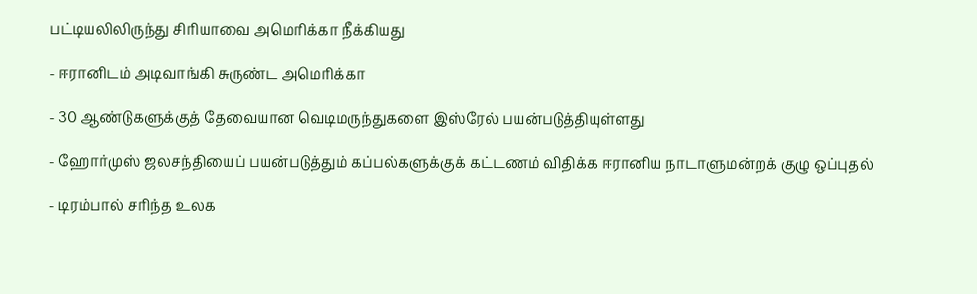பட்டியலிலிருந்து சிரியாவை அமெரிக்கா நீக்கியது

- ஈரானிடம் அடிவாங்கி சுருண்ட அமெரிக்கா

- 30 ஆண்டுகளுக்குத் தேவையான வெடிமருந்துகளை இஸ்ரேல் பயன்படுத்தியுள்ளது

- ஹோர்முஸ் ஜலசந்தியைப் பயன்படுத்தும் கப்பல்களுக்குக் கட்டணம் விதிக்க ஈரானிய நாடாளுமன்றக் குழு ஒப்புதல்

- டிரம்பால் சரிந்த உலக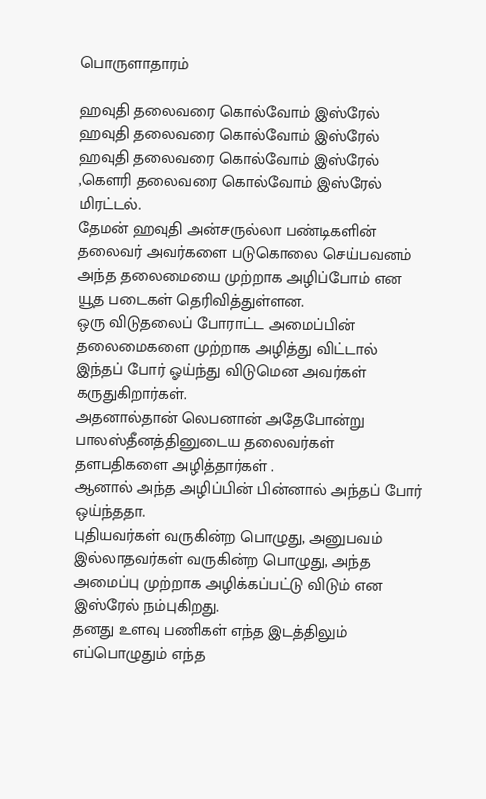பொருளாதாரம்

ஹவுதி தலைவரை கொல்வோம் இஸ்ரேல்
ஹவுதி தலைவரை கொல்வோம் இஸ்ரேல்
ஹவுதி தலைவரை கொல்வோம் இஸ்ரேல் ,கௌரி தலைவரை கொல்வோம் இஸ்ரேல் மிரட்டல்.
தேமன் ஹவுதி அன்சருல்லா பண்டிகளின் தலைவர் அவர்களை படுகொலை செய்பவனம் அந்த தலைமையை முற்றாக அழிப்போம் என யூத படைகள் தெரிவித்துள்ளன.
ஒரு விடுதலைப் போராட்ட அமைப்பின் தலைமைகளை முற்றாக அழித்து விட்டால் இந்தப் போர் ஓய்ந்து விடுமென அவர்கள் கருதுகிறார்கள்.
அதனால்தான் லெபனான் அதேபோன்று பாலஸ்தீனத்தினுடைய தலைவர்கள் தளபதிகளை அழித்தார்கள் .
ஆனால் அந்த அழிப்பின் பின்னால் அந்தப் போர் ஒய்ந்ததா.
புதியவர்கள் வருகின்ற பொழுது, அனுபவம் இல்லாதவர்கள் வருகின்ற பொழுது, அந்த அமைப்பு முற்றாக அழிக்கப்பட்டு விடும் என இஸ்ரேல் நம்புகிறது.
தனது உளவு பணிகள் எந்த இடத்திலும் எப்பொழுதும் எந்த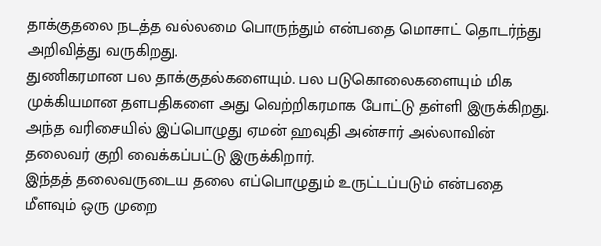தாக்குதலை நடத்த வல்லமை பொருந்தும் என்பதை மொசாட் தொடர்ந்து அறிவித்து வருகிறது.
துணிகரமான பல தாக்குதல்களையும். பல படுகொலைகளையும் மிக முக்கியமான தளபதிகளை அது வெற்றிகரமாக போட்டு தள்ளி இருக்கிறது.
அந்த வரிசையில் இப்பொழுது ஏமன் ஹவுதி அன்சார் அல்லாவின் தலைவர் குறி வைக்கப்பட்டு இருக்கிறார்.
இந்தத் தலைவருடைய தலை எப்பொழுதும் உருட்டப்படும் என்பதை மீளவும் ஒரு முறை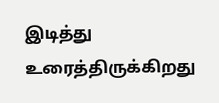இடித்து உரைத்திருக்கிறது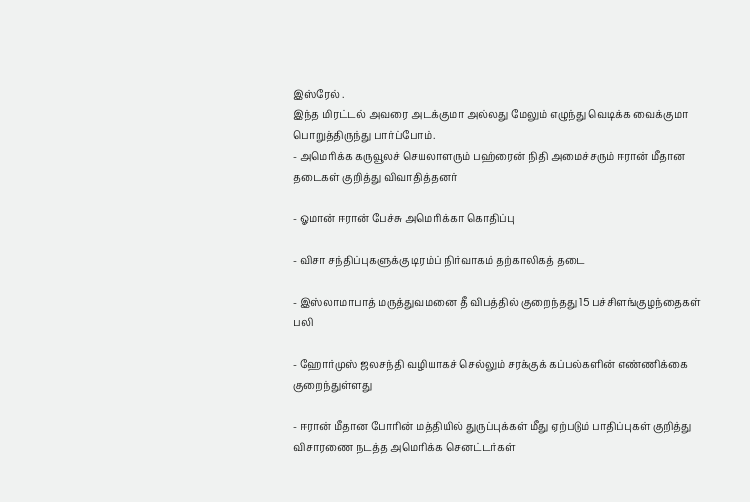இஸ்ரேல் .
இந்த மிரட்டல் அவரை அடக்குமா அல்லது மேலும் எழுந்து வெடிக்க வைக்குமா பொறுத்திருந்து பார்ப்போம்.
- அமெரிக்க கருவூலச் செயலாளரும் பஹ்ரைன் நிதி அமைச்சரும் ஈரான் மீதான தடைகள் குறித்து விவாதித்தனர்

- ஓமான் ஈரான் பேச்சு அமெரிக்கா கொதிப்பு

- விசா சந்திப்புகளுக்கு டிரம்ப் நிர்வாகம் தற்காலிகத் தடை

- இஸ்லாமாபாத் மருத்துவமனை தீ விபத்தில் குறைந்தது 15 பச்சிளங்குழந்தைகள் பலி

- ஹோர்முஸ் ஜலசந்தி வழியாகச் செல்லும் சரக்குக் கப்பல்களின் எண்ணிக்கை குறைந்துள்ளது

- ஈரான் மீதான போரின் மத்தியில் துருப்புக்கள் மீது ஏற்படும் பாதிப்புகள் குறித்து விசாரணை நடத்த அமெரிக்க செனட்டர்கள்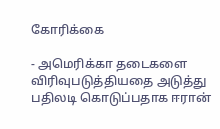கோரிக்கை

- அமெரிக்கா தடைகளை விரிவுபடுத்தியதை அடுத்து பதிலடி கொடுப்பதாக ஈரான்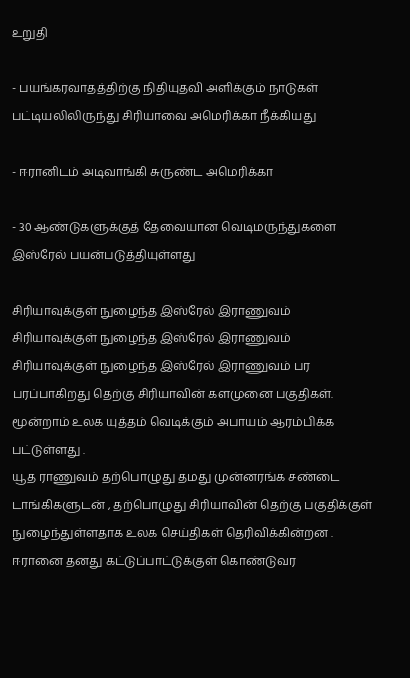உறுதி

- பயங்கரவாதத்திற்கு நிதியுதவி அளிக்கும் நாடுகள் பட்டியலிலிருந்து சிரியாவை அமெரிக்கா நீக்கியது

- ஈரானிடம் அடிவாங்கி சுருண்ட அமெரிக்கா

- 30 ஆண்டுகளுக்குத் தேவையான வெடிமருந்துகளை இஸ்ரேல் பயன்படுத்தியுள்ளது

சிரியாவுக்குள் நுழைந்த இஸ்ரேல் இராணுவம்
சிரியாவுக்குள் நுழைந்த இஸ்ரேல் இராணுவம்
சிரியாவுக்குள் நுழைந்த இஸ்ரேல் இராணுவம் பர பரப்பாகிறது தெற்கு சிரியாவின் களமுனை பகுதிகள். மூன்றாம் உலக யுத்தம் வெடிக்கும் அபாயம் ஆரம்பிக்க பட்டுள்ளது .
யூத ராணுவம் தற்பொழுது தமது முன்னரங்க சண்டை டாங்கிகளுடன் , தற்பொழுது சிரியாவின் தெற்கு பகுதிக்குள் நுழைந்துள்ளதாக உலக செய்திகள் தெரிவிக்கின்றன .
ஈரானை தனது கட்டுப்பாட்டுக்குள் கொண்டுவர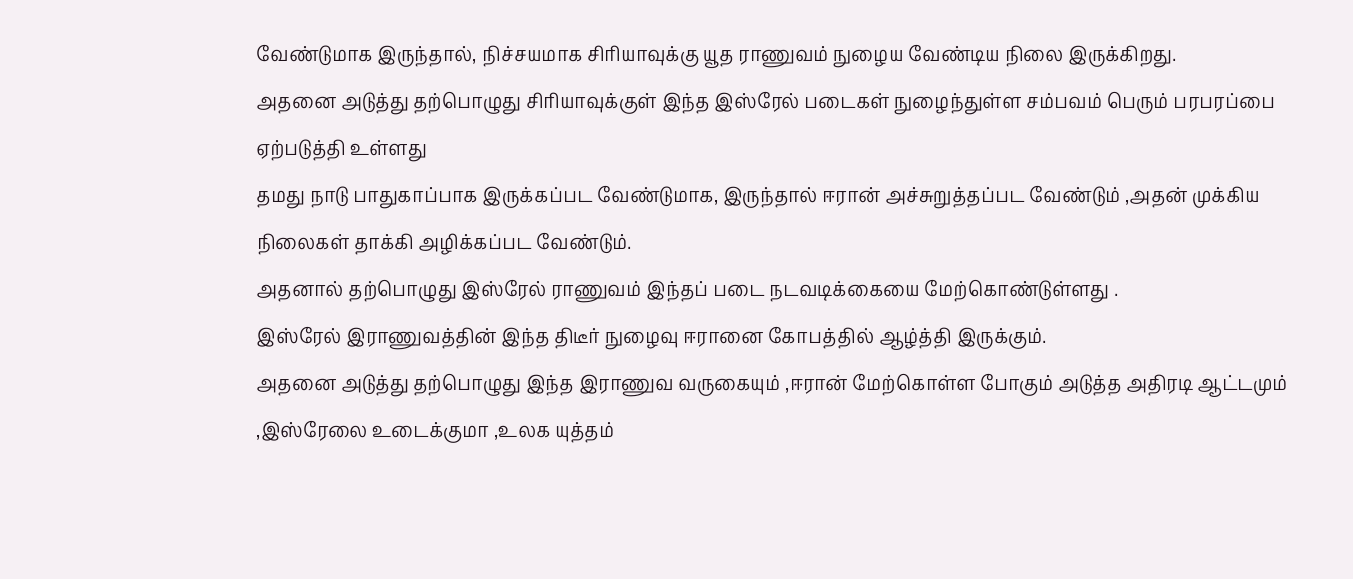வேண்டுமாக இருந்தால், நிச்சயமாக சிரியாவுக்கு யூத ராணுவம் நுழைய வேண்டிய நிலை இருக்கிறது.
அதனை அடுத்து தற்பொழுது சிரியாவுக்குள் இந்த இஸ்ரேல் படைகள் நுழைந்துள்ள சம்பவம் பெரும் பரபரப்பை ஏற்படுத்தி உள்ளது
தமது நாடு பாதுகாப்பாக இருக்கப்பட வேண்டுமாக, இருந்தால் ஈரான் அச்சுறுத்தப்பட வேண்டும் ,அதன் முக்கிய நிலைகள் தாக்கி அழிக்கப்பட வேண்டும்.
அதனால் தற்பொழுது இஸ்ரேல் ராணுவம் இந்தப் படை நடவடிக்கையை மேற்கொண்டுள்ளது .
இஸ்ரேல் இராணுவத்தின் இந்த திடீர் நுழைவு ஈரானை கோபத்தில் ஆழ்த்தி இருக்கும்.
அதனை அடுத்து தற்பொழுது இந்த இராணுவ வருகையும் ,ஈரான் மேற்கொள்ள போகும் அடுத்த அதிரடி ஆட்டமும் ,இஸ்ரேலை உடைக்குமா ,உலக யுத்தம்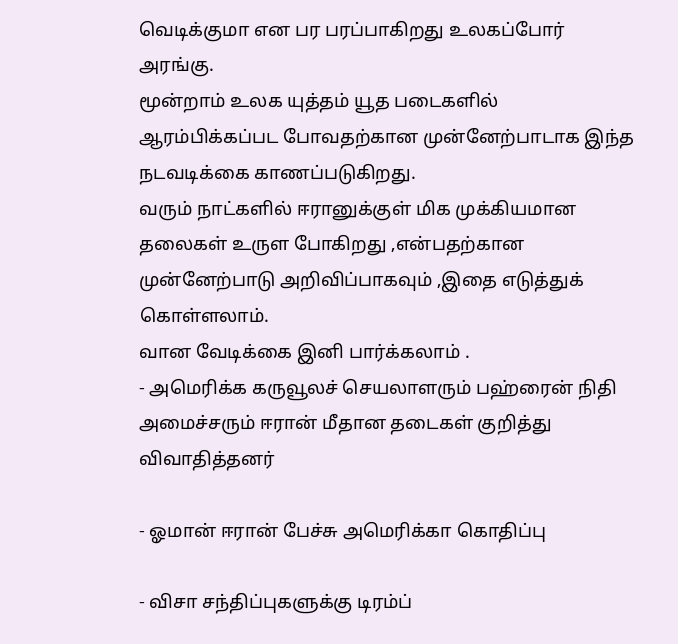வெடிக்குமா என பர பரப்பாகிறது உலகப்போர் அரங்கு.
மூன்றாம் உலக யுத்தம் யூத படைகளில் ஆரம்பிக்கப்பட போவதற்கான முன்னேற்பாடாக இந்த நடவடிக்கை காணப்படுகிறது.
வரும் நாட்களில் ஈரானுக்குள் மிக முக்கியமான தலைகள் உருள போகிறது ,என்பதற்கான முன்னேற்பாடு அறிவிப்பாகவும் ,இதை எடுத்துக் கொள்ளலாம்.
வான வேடிக்கை இனி பார்க்கலாம் .
- அமெரிக்க கருவூலச் செயலாளரும் பஹ்ரைன் நிதி அமைச்சரும் ஈரான் மீதான தடைகள் குறித்து விவாதித்தனர்

- ஓமான் ஈரான் பேச்சு அமெரிக்கா கொதிப்பு

- விசா சந்திப்புகளுக்கு டிரம்ப்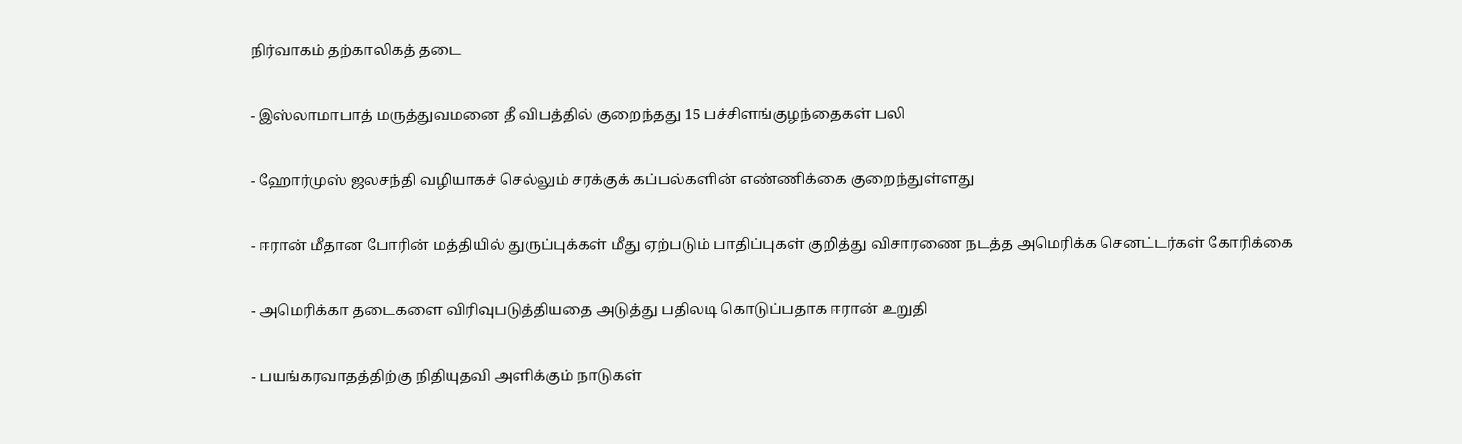நிர்வாகம் தற்காலிகத் தடை

- இஸ்லாமாபாத் மருத்துவமனை தீ விபத்தில் குறைந்தது 15 பச்சிளங்குழந்தைகள் பலி

- ஹோர்முஸ் ஜலசந்தி வழியாகச் செல்லும் சரக்குக் கப்பல்களின் எண்ணிக்கை குறைந்துள்ளது

- ஈரான் மீதான போரின் மத்தியில் துருப்புக்கள் மீது ஏற்படும் பாதிப்புகள் குறித்து விசாரணை நடத்த அமெரிக்க செனட்டர்கள் கோரிக்கை

- அமெரிக்கா தடைகளை விரிவுபடுத்தியதை அடுத்து பதிலடி கொடுப்பதாக ஈரான் உறுதி

- பயங்கரவாதத்திற்கு நிதியுதவி அளிக்கும் நாடுகள்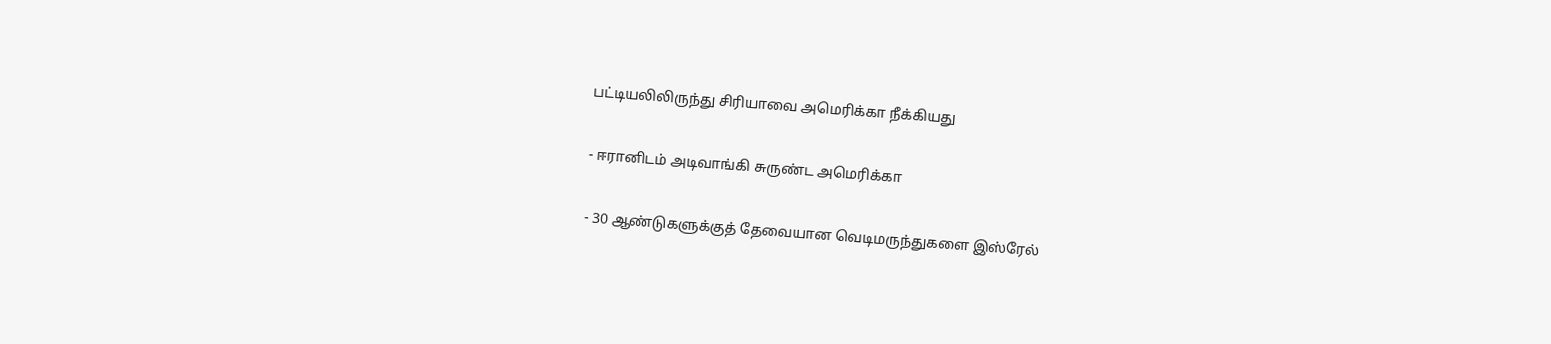பட்டியலிலிருந்து சிரியாவை அமெரிக்கா நீக்கியது

- ஈரானிடம் அடிவாங்கி சுருண்ட அமெரிக்கா

- 30 ஆண்டுகளுக்குத் தேவையான வெடிமருந்துகளை இஸ்ரேல்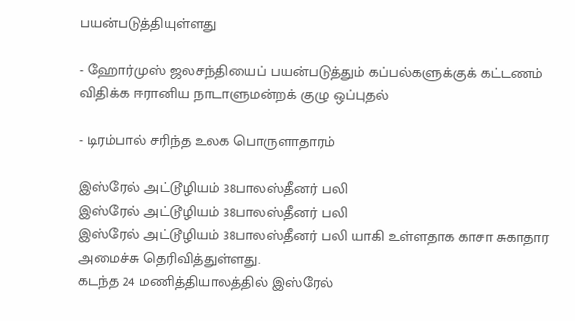பயன்படுத்தியுள்ளது

- ஹோர்முஸ் ஜலசந்தியைப் பயன்படுத்தும் கப்பல்களுக்குக் கட்டணம் விதிக்க ஈரானிய நாடாளுமன்றக் குழு ஒப்புதல்

- டிரம்பால் சரிந்த உலக பொருளாதாரம்

இஸ்ரேல் அட்டூழியம் 38பாலஸ்தீனர் பலி
இஸ்ரேல் அட்டூழியம் 38பாலஸ்தீனர் பலி
இஸ்ரேல் அட்டூழியம் 38பாலஸ்தீனர் பலி யாகி உள்ளதாக காசா சுகாதார அமைச்சு தெரிவித்துள்ளது.
கடந்த 24 மணித்தியாலத்தில் இஸ்ரேல்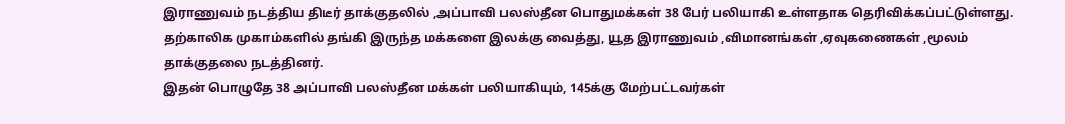இராணுவம் நடத்திய திடீர் தாக்குதலில் ,அப்பாவி பலஸ்தீன பொதுமக்கள் 38 பேர் பலியாகி உள்ளதாக தெரிவிக்கப்பட்டுள்ளது.
தற்காலிக முகாம்களில் தங்கி இருந்த மக்களை இலக்கு வைத்து, யூத இராணுவம் ,விமானங்கள் ,ஏவுகணைகள் ,மூலம் தாக்குதலை நடத்தினர்.
இதன் பொழுதே 38 அப்பாவி பலஸ்தீன மக்கள் பலியாகியும், 145க்கு மேற்பட்டவர்கள்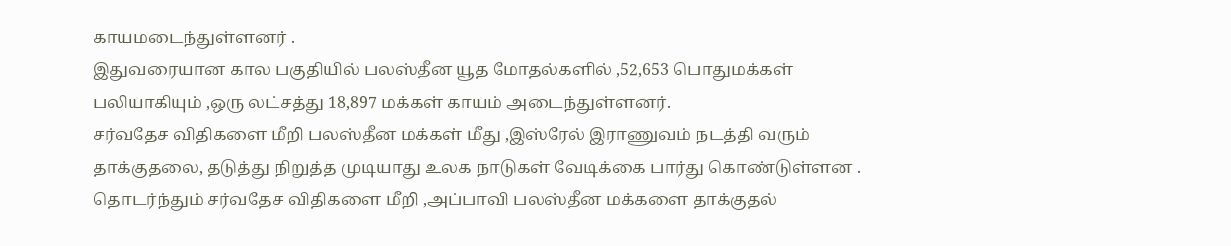காயமடைந்துள்ளனர் .
இதுவரையான கால பகுதியில் பலஸ்தீன யூத மோதல்களில் ,52,653 பொதுமக்கள் பலியாகியும் ,ஒரு லட்சத்து 18,897 மக்கள் காயம் அடைந்துள்ளனர்.
சர்வதேச விதிகளை மீறி பலஸ்தீன மக்கள் மீது ,இஸ்ரேல் இராணுவம் நடத்தி வரும் தாக்குதலை, தடுத்து நிறுத்த முடியாது உலக நாடுகள் வேடிக்கை பார்து கொண்டுள்ளன .
தொடர்ந்தும் சர்வதேச விதிகளை மீறி ,அப்பாவி பலஸ்தீன மக்களை தாக்குதல்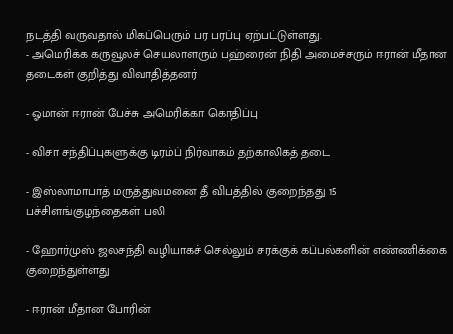நடத்தி வருவதால் மிகப்பெரும் பர பரப்பு ஏற்பட்டுள்ளது.
- அமெரிக்க கருவூலச் செயலாளரும் பஹ்ரைன் நிதி அமைச்சரும் ஈரான் மீதான தடைகள் குறித்து விவாதித்தனர்

- ஓமான் ஈரான் பேச்சு அமெரிக்கா கொதிப்பு

- விசா சந்திப்புகளுக்கு டிரம்ப் நிர்வாகம் தற்காலிகத் தடை

- இஸ்லாமாபாத் மருத்துவமனை தீ விபத்தில் குறைந்தது 15 பச்சிளங்குழந்தைகள் பலி

- ஹோர்முஸ் ஜலசந்தி வழியாகச் செல்லும் சரக்குக் கப்பல்களின் எண்ணிக்கை குறைந்துள்ளது

- ஈரான் மீதான போரின்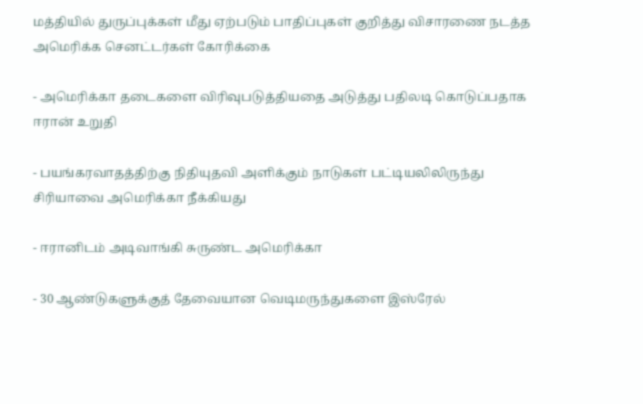மத்தியில் துருப்புக்கள் மீது ஏற்படும் பாதிப்புகள் குறித்து விசாரணை நடத்த அமெரிக்க செனட்டர்கள் கோரிக்கை

- அமெரிக்கா தடைகளை விரிவுபடுத்தியதை அடுத்து பதிலடி கொடுப்பதாக ஈரான் உறுதி

- பயங்கரவாதத்திற்கு நிதியுதவி அளிக்கும் நாடுகள் பட்டியலிலிருந்து சிரியாவை அமெரிக்கா நீக்கியது

- ஈரானிடம் அடிவாங்கி சுருண்ட அமெரிக்கா

- 30 ஆண்டுகளுக்குத் தேவையான வெடிமருந்துகளை இஸ்ரேல்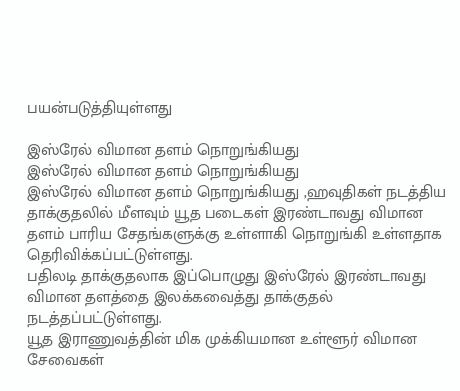பயன்படுத்தியுள்ளது

இஸ்ரேல் விமான தளம் நொறுங்கியது
இஸ்ரேல் விமான தளம் நொறுங்கியது
இஸ்ரேல் விமான தளம் நொறுங்கியது ,ஹவுதிகள் நடத்திய தாக்குதலில் மீளவும் யூத படைகள் இரண்டாவது விமான தளம் பாரிய சேதங்களுக்கு உள்ளாகி நொறுங்கி உள்ளதாக தெரிவிக்கப்பட்டுள்ளது.
பதிலடி தாக்குதலாக இப்பொழுது இஸ்ரேல் இரண்டாவது விமான தளத்தை இலக்கவைத்து தாக்குதல் நடத்தப்பட்டுள்ளது.
யூத இராணுவத்தின் மிக முக்கியமான உள்ளூர் விமான சேவைகள்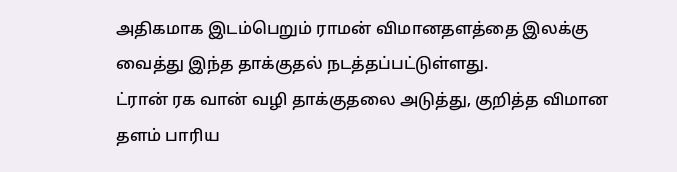அதிகமாக இடம்பெறும் ராமன் விமானதளத்தை இலக்கு வைத்து இந்த தாக்குதல் நடத்தப்பட்டுள்ளது.
ட்ரான் ரக வான் வழி தாக்குதலை அடுத்து, குறித்த விமான தளம் பாரிய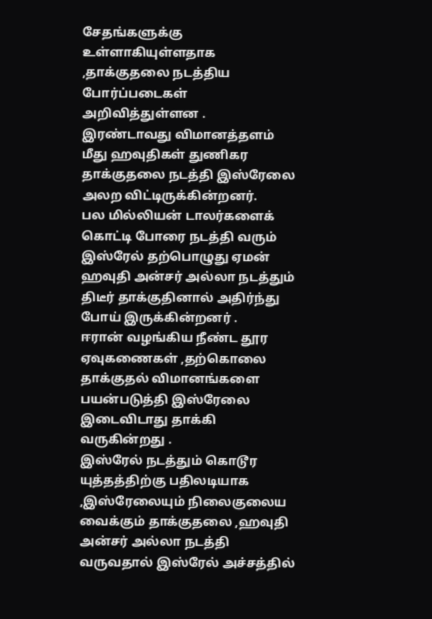சேதங்களுக்கு உள்ளாகியுள்ளதாக ,தாக்குதலை நடத்திய போர்ப்படைகள் அறிவித்துள்ளன .
இரண்டாவது விமானத்தளம் மீது ஹவுதிகள் துணிகர தாக்குதலை நடத்தி இஸ்ரேலை அலற விட்டிருக்கின்றனர்.
பல மில்லியன் டாலர்களைக் கொட்டி போரை நடத்தி வரும் இஸ்ரேல் தற்பொழுது ஏமன் ஹவுதி அன்சர் அல்லா நடத்தும் திடீர் தாக்குதினால் அதிர்ந்து போய் இருக்கின்றனர் .
ஈரான் வழங்கிய நீண்ட தூர ஏவுகணைகள் ,தற்கொலை தாக்குதல் விமானங்களை பயன்படுத்தி இஸ்ரேலை இடைவிடாது தாக்கி வருகின்றது .
இஸ்ரேல் நடத்தும் கொடூர யுத்தத்திற்கு பதிலடியாக ,இஸ்ரேலையும் நிலைகுலைய வைக்கும் தாக்குதலை ,ஹவுதி அன்சர் அல்லா நடத்தி வருவதால் இஸ்ரேல் அச்சத்தில்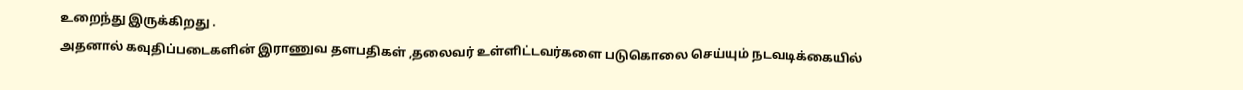உறைந்து இருக்கிறது .
அதனால் கவுதிப்படைகளின் இராணுவ தளபதிகள் ,தலைவர் உள்ளிட்டவர்களை படுகொலை செய்யும் நடவடிக்கையில்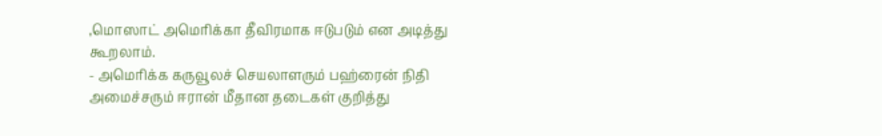,மொஸாட் அமெரிக்கா தீவிரமாக ஈடுபடும் என அடித்து கூறலாம்.
- அமெரிக்க கருவூலச் செயலாளரும் பஹ்ரைன் நிதி அமைச்சரும் ஈரான் மீதான தடைகள் குறித்து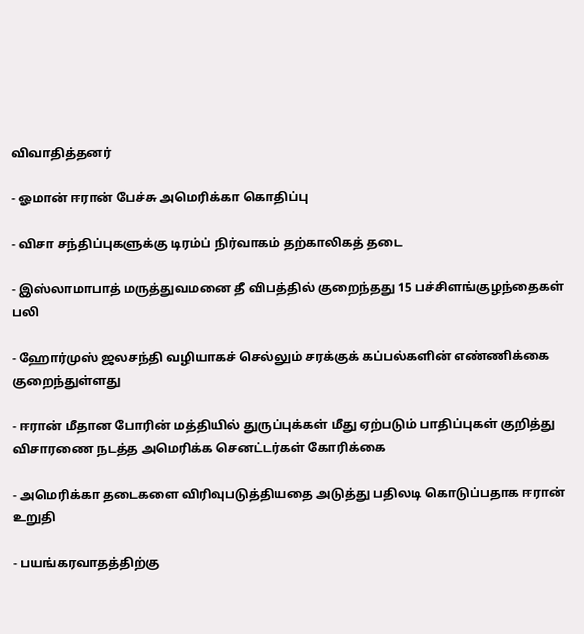விவாதித்தனர்

- ஓமான் ஈரான் பேச்சு அமெரிக்கா கொதிப்பு

- விசா சந்திப்புகளுக்கு டிரம்ப் நிர்வாகம் தற்காலிகத் தடை

- இஸ்லாமாபாத் மருத்துவமனை தீ விபத்தில் குறைந்தது 15 பச்சிளங்குழந்தைகள் பலி

- ஹோர்முஸ் ஜலசந்தி வழியாகச் செல்லும் சரக்குக் கப்பல்களின் எண்ணிக்கை குறைந்துள்ளது

- ஈரான் மீதான போரின் மத்தியில் துருப்புக்கள் மீது ஏற்படும் பாதிப்புகள் குறித்து விசாரணை நடத்த அமெரிக்க செனட்டர்கள் கோரிக்கை

- அமெரிக்கா தடைகளை விரிவுபடுத்தியதை அடுத்து பதிலடி கொடுப்பதாக ஈரான் உறுதி

- பயங்கரவாதத்திற்கு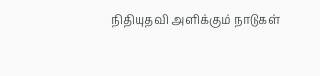நிதியுதவி அளிக்கும் நாடுகள்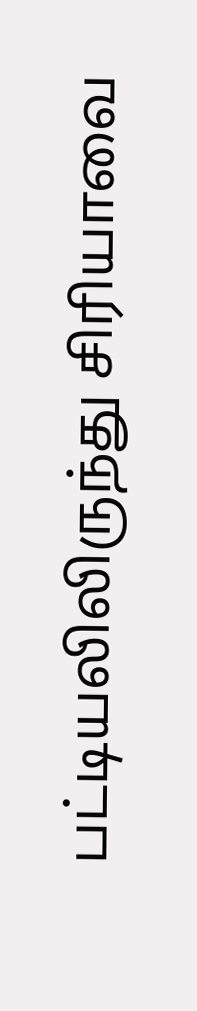பட்டியலிலிருந்து சிரியாவை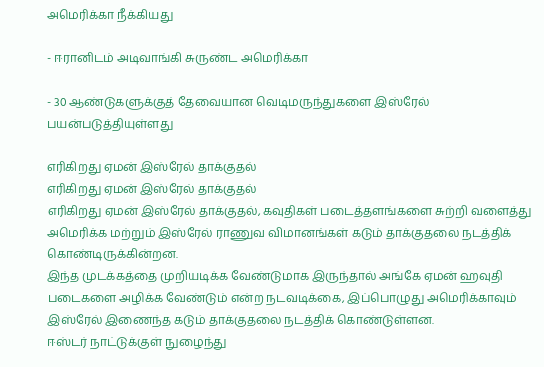அமெரிக்கா நீக்கியது

- ஈரானிடம் அடிவாங்கி சுருண்ட அமெரிக்கா

- 30 ஆண்டுகளுக்குத் தேவையான வெடிமருந்துகளை இஸ்ரேல் பயன்படுத்தியுள்ளது

எரிகிறது ஏமன் இஸ்ரேல் தாக்குதல்
எரிகிறது ஏமன் இஸ்ரேல் தாக்குதல்
எரிகிறது ஏமன் இஸ்ரேல் தாக்குதல், கவுதிகள் படைத்தளங்களை சுற்றி வளைத்து அமெரிக்க மற்றும் இஸ்ரேல் ராணுவ விமானங்கள் கடும் தாக்குதலை நடத்திக் கொண்டிருக்கின்றன.
இந்த முடக்கத்தை முறியடிக்க வேண்டுமாக இருந்தால் அங்கே ஏமன் ஹவுதி படைகளை அழிக்க வேண்டும் என்ற நடவடிக்கை, இப்பொழுது அமெரிக்காவும் இஸ்ரேல் இணைந்த கடும் தாக்குதலை நடத்திக் கொண்டுள்ளன.
ஈஸ்டர் நாட்டுக்குள் நுழைந்து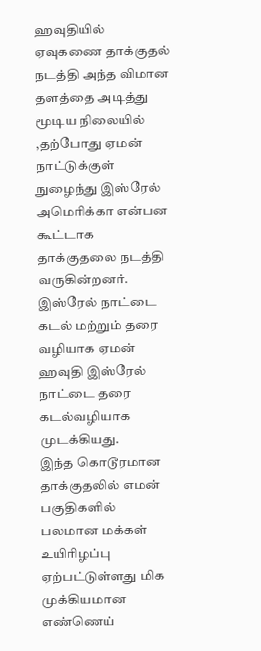ஹவுதியில் ஏவுகணை தாக்குதல் நடத்தி அந்த விமான தளத்தை அடித்து மூடிய நிலையில் ,தற்போது ஏமன் நாட்டுக்குள் நுழைந்து இஸ்ரேல் அமெரிக்கா என்பன கூட்டாக தாக்குதலை நடத்தி வருகின்றனர்.
இஸ்ரேல் நாட்டை கடல் மற்றும் தரை வழியாக ஏமன் ஹவுதி இஸ்ரேல் நாட்டை தரை கடல்வழியாக முடக்கியது.
இந்த கொடூரமான தாக்குதலில் எமன் பகுதிகளில் பலமான மக்கள் உயிரிழப்பு ஏற்பட்டுள்ளது மிக முக்கியமான எண்ணெய்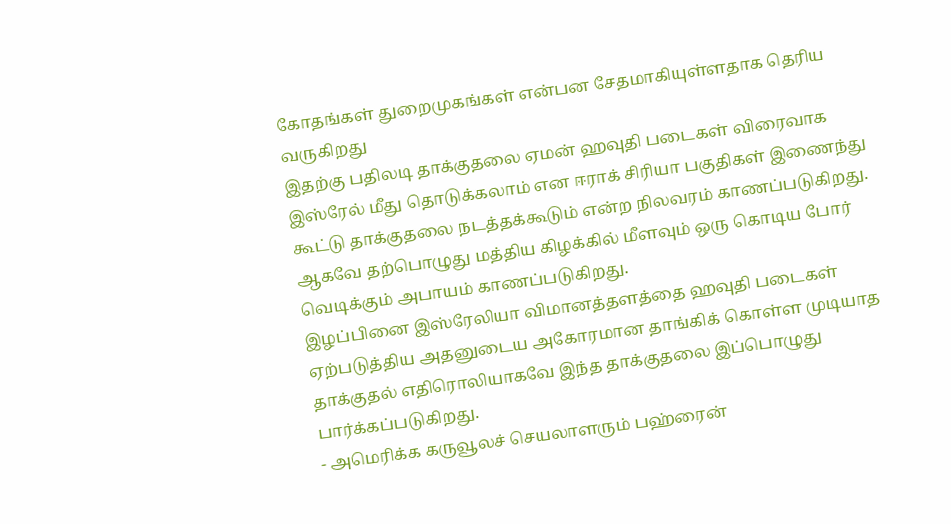கோதங்கள் துறைமுகங்கள் என்பன சேதமாகியுள்ளதாக தெரிய வருகிறது
இதற்கு பதிலடி தாக்குதலை ஏமன் ஹவுதி படைகள் விரைவாக இஸ்ரேல் மீது தொடுக்கலாம் என ஈராக் சிரியா பகுதிகள் இணைந்து கூட்டு தாக்குதலை நடத்தக்கூடும் என்ற நிலவரம் காணப்படுகிறது.
ஆகவே தற்பொழுது மத்திய கிழக்கில் மீளவும் ஒரு கொடிய போர் வெடிக்கும் அபாயம் காணப்படுகிறது.
இழப்பினை இஸ்ரேலியா விமானத்தளத்தை ஹவுதி படைகள் ஏற்படுத்திய அதனுடைய அகோரமான தாங்கிக் கொள்ள முடியாத தாக்குதல் எதிரொலியாகவே இந்த தாக்குதலை இப்பொழுது பார்க்கப்படுகிறது.
- அமெரிக்க கருவூலச் செயலாளரும் பஹ்ரைன்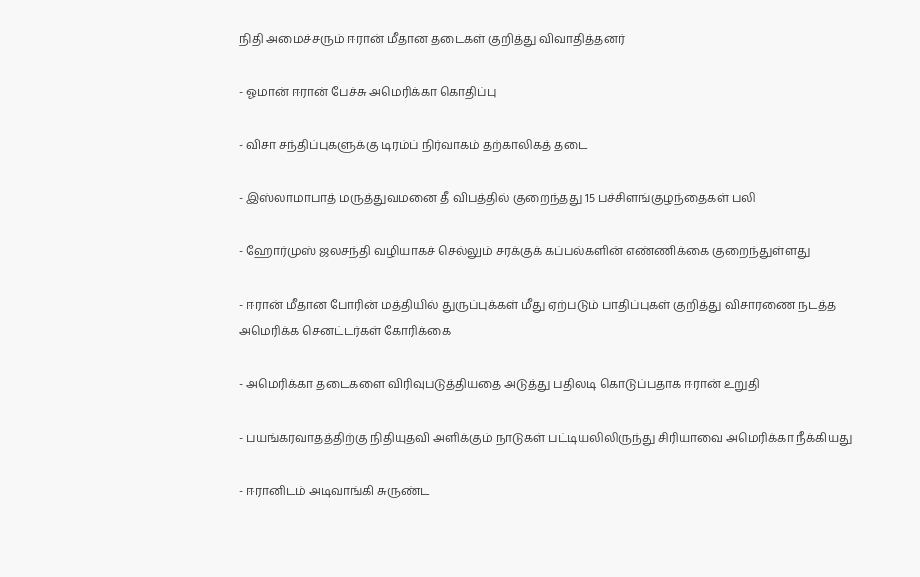நிதி அமைச்சரும் ஈரான் மீதான தடைகள் குறித்து விவாதித்தனர்

- ஓமான் ஈரான் பேச்சு அமெரிக்கா கொதிப்பு

- விசா சந்திப்புகளுக்கு டிரம்ப் நிர்வாகம் தற்காலிகத் தடை

- இஸ்லாமாபாத் மருத்துவமனை தீ விபத்தில் குறைந்தது 15 பச்சிளங்குழந்தைகள் பலி

- ஹோர்முஸ் ஜலசந்தி வழியாகச் செல்லும் சரக்குக் கப்பல்களின் எண்ணிக்கை குறைந்துள்ளது

- ஈரான் மீதான போரின் மத்தியில் துருப்புக்கள் மீது ஏற்படும் பாதிப்புகள் குறித்து விசாரணை நடத்த அமெரிக்க செனட்டர்கள் கோரிக்கை

- அமெரிக்கா தடைகளை விரிவுபடுத்தியதை அடுத்து பதிலடி கொடுப்பதாக ஈரான் உறுதி

- பயங்கரவாதத்திற்கு நிதியுதவி அளிக்கும் நாடுகள் பட்டியலிலிருந்து சிரியாவை அமெரிக்கா நீக்கியது

- ஈரானிடம் அடிவாங்கி சுருண்ட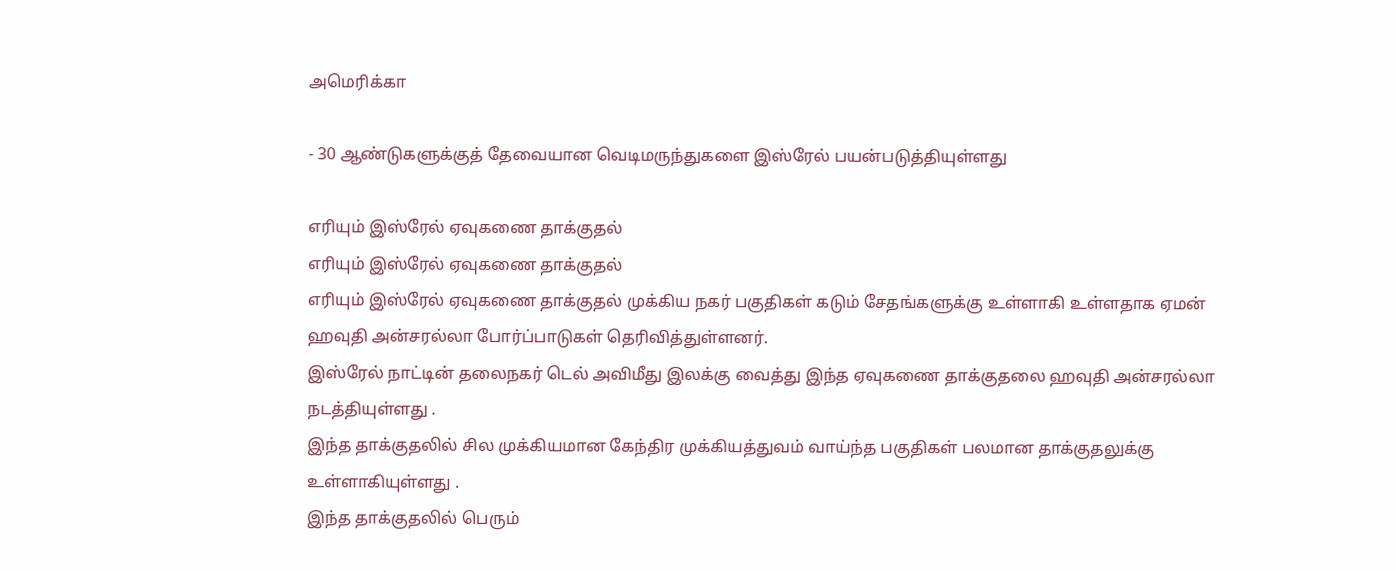அமெரிக்கா

- 30 ஆண்டுகளுக்குத் தேவையான வெடிமருந்துகளை இஸ்ரேல் பயன்படுத்தியுள்ளது

எரியும் இஸ்ரேல் ஏவுகணை தாக்குதல்
எரியும் இஸ்ரேல் ஏவுகணை தாக்குதல்
எரியும் இஸ்ரேல் ஏவுகணை தாக்குதல் முக்கிய நகர் பகுதிகள் கடும் சேதங்களுக்கு உள்ளாகி உள்ளதாக ஏமன் ஹவுதி அன்சரல்லா போர்ப்பாடுகள் தெரிவித்துள்ளனர்.
இஸ்ரேல் நாட்டின் தலைநகர் டெல் அவிமீது இலக்கு வைத்து இந்த ஏவுகணை தாக்குதலை ஹவுதி அன்சரல்லா நடத்தியுள்ளது .
இந்த தாக்குதலில் சில முக்கியமான கேந்திர முக்கியத்துவம் வாய்ந்த பகுதிகள் பலமான தாக்குதலுக்கு உள்ளாகியுள்ளது .
இந்த தாக்குதலில் பெரும்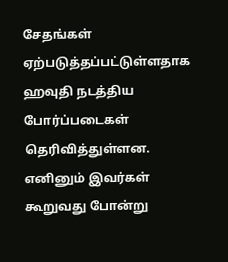சேதங்கள் ஏற்படுத்தப்பட்டுள்ளதாக ஹவுதி நடத்திய போர்ப்படைகள் தெரிவித்துள்ளன.
எனினும் இவர்கள் கூறுவது போன்று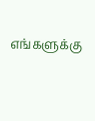எங்களுக்கு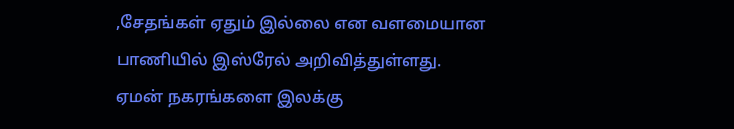,சேதங்கள் ஏதும் இல்லை என வளமையான பாணியில் இஸ்ரேல் அறிவித்துள்ளது.
ஏமன் நகரங்களை இலக்கு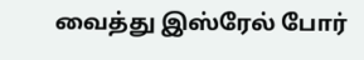வைத்து இஸ்ரேல் போர்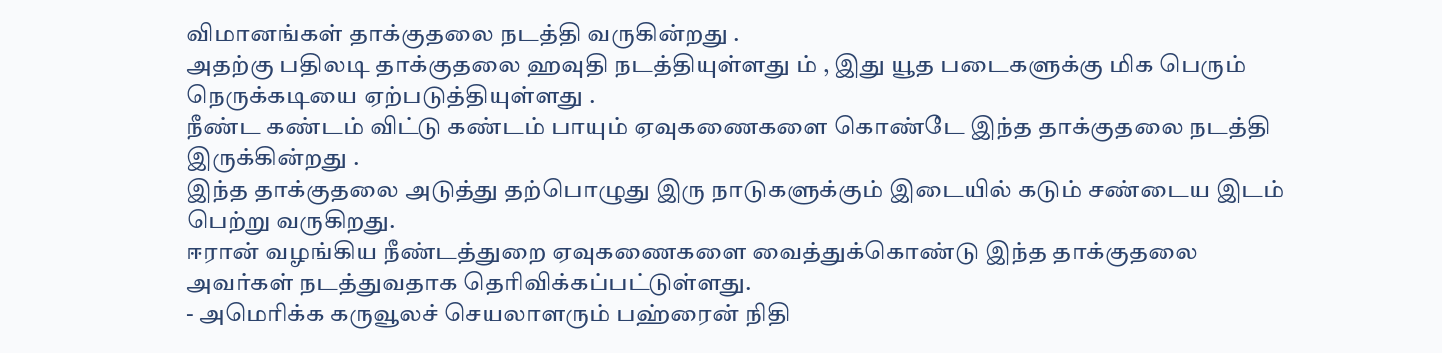விமானங்கள் தாக்குதலை நடத்தி வருகின்றது .
அதற்கு பதிலடி தாக்குதலை ஹவுதி நடத்தியுள்ளது ம் , இது யூத படைகளுக்கு மிக பெரும் நெருக்கடியை ஏற்படுத்தியுள்ளது .
நீண்ட கண்டம் விட்டு கண்டம் பாயும் ஏவுகணைகளை கொண்டே இந்த தாக்குதலை நடத்தி இருக்கின்றது .
இந்த தாக்குதலை அடுத்து தற்பொழுது இரு நாடுகளுக்கும் இடையில் கடும் சண்டைய இடம் பெற்று வருகிறது.
ஈரான் வழங்கிய நீண்டத்துறை ஏவுகணைகளை வைத்துக்கொண்டு இந்த தாக்குதலை அவர்கள் நடத்துவதாக தெரிவிக்கப்பட்டுள்ளது.
- அமெரிக்க கருவூலச் செயலாளரும் பஹ்ரைன் நிதி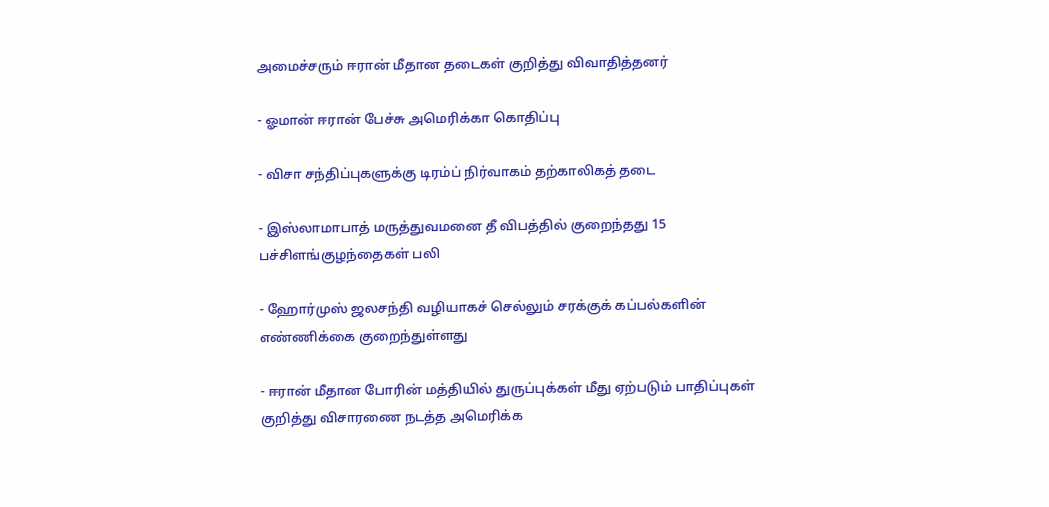அமைச்சரும் ஈரான் மீதான தடைகள் குறித்து விவாதித்தனர்

- ஓமான் ஈரான் பேச்சு அமெரிக்கா கொதிப்பு

- விசா சந்திப்புகளுக்கு டிரம்ப் நிர்வாகம் தற்காலிகத் தடை

- இஸ்லாமாபாத் மருத்துவமனை தீ விபத்தில் குறைந்தது 15 பச்சிளங்குழந்தைகள் பலி

- ஹோர்முஸ் ஜலசந்தி வழியாகச் செல்லும் சரக்குக் கப்பல்களின் எண்ணிக்கை குறைந்துள்ளது

- ஈரான் மீதான போரின் மத்தியில் துருப்புக்கள் மீது ஏற்படும் பாதிப்புகள் குறித்து விசாரணை நடத்த அமெரிக்க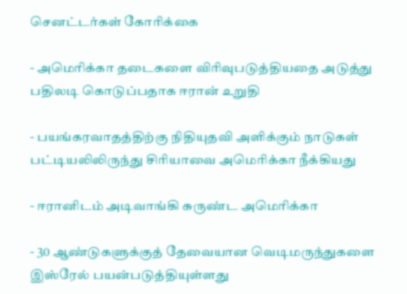செனட்டர்கள் கோரிக்கை

- அமெரிக்கா தடைகளை விரிவுபடுத்தியதை அடுத்து பதிலடி கொடுப்பதாக ஈரான் உறுதி

- பயங்கரவாதத்திற்கு நிதியுதவி அளிக்கும் நாடுகள் பட்டியலிலிருந்து சிரியாவை அமெரிக்கா நீக்கியது

- ஈரானிடம் அடிவாங்கி சுருண்ட அமெரிக்கா

- 30 ஆண்டுகளுக்குத் தேவையான வெடிமருந்துகளை இஸ்ரேல் பயன்படுத்தியுள்ளது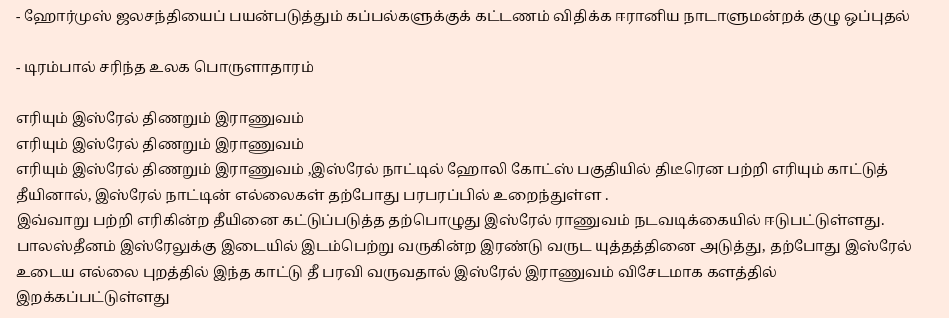- ஹோர்முஸ் ஜலசந்தியைப் பயன்படுத்தும் கப்பல்களுக்குக் கட்டணம் விதிக்க ஈரானிய நாடாளுமன்றக் குழு ஒப்புதல்

- டிரம்பால் சரிந்த உலக பொருளாதாரம்

எரியும் இஸ்ரேல் திணறும் இராணுவம்
எரியும் இஸ்ரேல் திணறும் இராணுவம்
எரியும் இஸ்ரேல் திணறும் இராணுவம் ,இஸ்ரேல் நாட்டில் ஹோலி கோட்ஸ் பகுதியில் திடீரென பற்றி எரியும் காட்டுத் தீயினால், இஸ்ரேல் நாட்டின் எல்லைகள் தற்போது பரபரப்பில் உறைந்துள்ள .
இவ்வாறு பற்றி எரிகின்ற தீயினை கட்டுப்படுத்த தற்பொழுது இஸ்ரேல் ராணுவம் நடவடிக்கையில் ஈடுபட்டுள்ளது.
பாலஸ்தீனம் இஸ்ரேலுக்கு இடையில் இடம்பெற்று வருகின்ற இரண்டு வருட யுத்தத்தினை அடுத்து, தற்போது இஸ்ரேல் உடைய எல்லை புறத்தில் இந்த காட்டு தீ பரவி வருவதால் இஸ்ரேல் இராணுவம் விசேடமாக களத்தில் இறக்கப்பட்டுள்ளது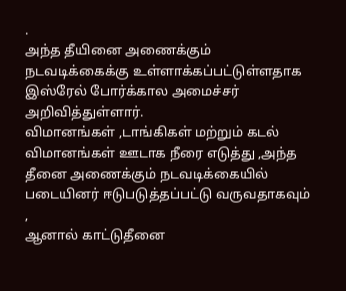.
அந்த தீயினை அணைக்கும் நடவடிக்கைக்கு உள்ளாக்கப்பட்டுள்ளதாக இஸ்ரேல் போர்க்கால அமைச்சர் அறிவித்துள்ளார்.
விமானங்கள் ,டாங்கிகள் மற்றும் கடல் விமானங்கள் ஊடாக நீரை எடுத்து ,அந்த தீனை அணைக்கும் நடவடிக்கையில் படையினர் ஈடுபடுத்தப்பட்டு வருவதாகவும் ,
ஆனால் காட்டுதீனை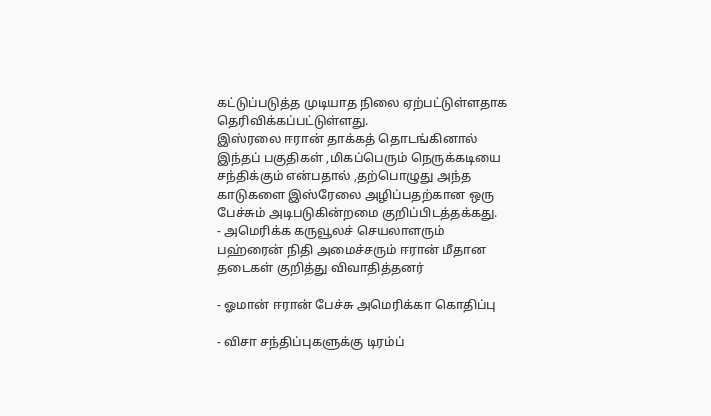கட்டுப்படுத்த முடியாத நிலை ஏற்பட்டுள்ளதாக தெரிவிக்கப்பட்டுள்ளது.
இஸ்ரலை ஈரான் தாக்கத் தொடங்கினால் இந்தப் பகுதிகள் ,மிகப்பெரும் நெருக்கடியை சந்திக்கும் என்பதால் ,தற்பொழுது அந்த காடுகளை இஸ்ரேலை அழிப்பதற்கான ஒரு பேச்சும் அடிபடுகின்றமை குறிப்பிடத்தக்கது.
- அமெரிக்க கருவூலச் செயலாளரும் பஹ்ரைன் நிதி அமைச்சரும் ஈரான் மீதான தடைகள் குறித்து விவாதித்தனர்

- ஓமான் ஈரான் பேச்சு அமெரிக்கா கொதிப்பு

- விசா சந்திப்புகளுக்கு டிரம்ப்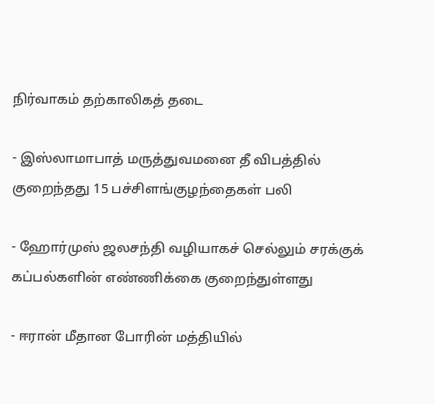நிர்வாகம் தற்காலிகத் தடை

- இஸ்லாமாபாத் மருத்துவமனை தீ விபத்தில் குறைந்தது 15 பச்சிளங்குழந்தைகள் பலி

- ஹோர்முஸ் ஜலசந்தி வழியாகச் செல்லும் சரக்குக் கப்பல்களின் எண்ணிக்கை குறைந்துள்ளது

- ஈரான் மீதான போரின் மத்தியில்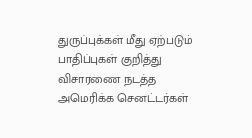துருப்புக்கள் மீது ஏற்படும் பாதிப்புகள் குறித்து விசாரணை நடத்த அமெரிக்க செனட்டர்கள்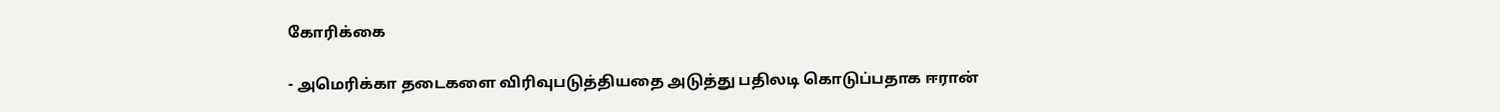கோரிக்கை

- அமெரிக்கா தடைகளை விரிவுபடுத்தியதை அடுத்து பதிலடி கொடுப்பதாக ஈரான்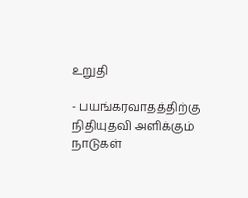உறுதி

- பயங்கரவாதத்திற்கு நிதியுதவி அளிக்கும் நாடுகள்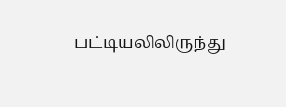பட்டியலிலிருந்து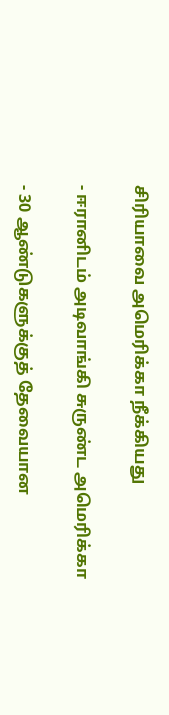சிரியாவை அமெரிக்கா நீக்கியது

- ஈரானிடம் அடிவாங்கி சுருண்ட அமெரிக்கா

- 30 ஆண்டுகளுக்குத் தேவையான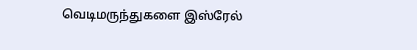வெடிமருந்துகளை இஸ்ரேல்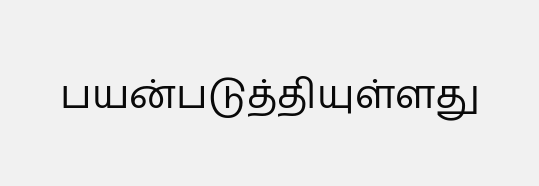பயன்படுத்தியுள்ளது